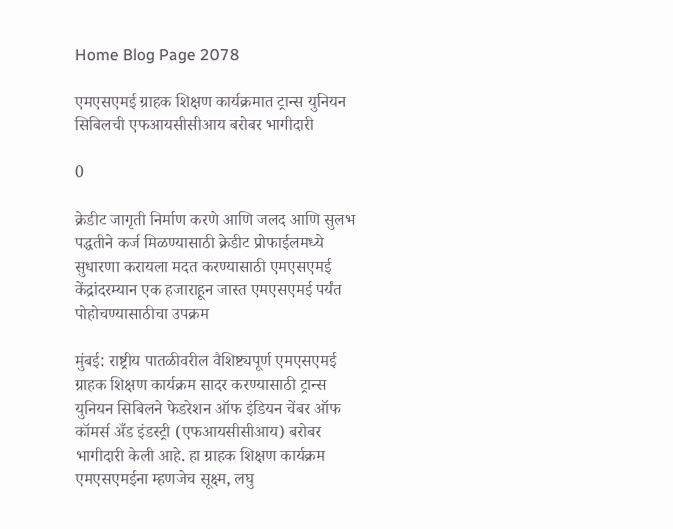Home Blog Page 2078

एमएसएमई ग्राहक शिक्षण कार्यक्रमात ट्रान्स युनियन सिबिलची एफआयसीसीआय बरोबर भागीदारी

0

क्रेडीट जागृती निर्माण करणे आणि जलद आणि सुलभ पद्धतीने कर्ज मिळण्यासाठी क्रेडीट प्रोफाईलमध्ये सुधारणा करायला मदत करण्यासाठी एमएसएमई केंद्रांदरम्यान एक हजाराहून जास्त एमएसएमई पर्यंत पोहोचण्यासाठीचा उपक्रम

मुंबई: राष्ट्रीय पातळीवरील वैशिष्ट्यपूर्ण एमएसएमई ग्राहक शिक्षण कार्यक्रम सादर करण्यासाठी ट्रान्स युनियन सिबिलने फेडरेशन ऑफ इंडियन चेंबर ऑफ कॉमर्स अँड इंडस्ट्री (एफआयसीसीआय) बरोबर भागीदारी केली आहे. हा ग्राहक शिक्षण कार्यक्रम एमएसएमईना म्हणजेच सूक्ष्म, लघु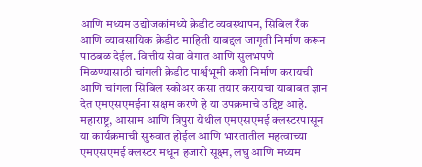आणि मध्यम उद्योजकांमध्ये क्रेडीट व्यवस्थापन, सिबिल रँक आणि व्यावसायिक क्रेडीट माहिती याबद्दल जागृती निर्माण करून पाठबळ देईल. वित्तीय सेवा वेगात आणि सुलभपणे मिळण्यासाठी चांगली क्रेडीट पार्श्वभूमी कशी निर्माण करायची आणि चांगला सिबिल स्कोअर कसा तयार करायचा याबाबत ज्ञान देत एमएसएमईना सक्षम करणे हे या उपक्रमाचे उद्दिष्ट आहे. महाराष्ट्र, आसाम आणि त्रिपुरा येथील एमएसएमई क्लस्टरपासून या कार्यक्रमाची सुरुवात होईल आणि भारतातील महत्वाच्या एमएसएमई क्लस्टर मधून हजारो सूक्ष्म, लघु आणि मध्यम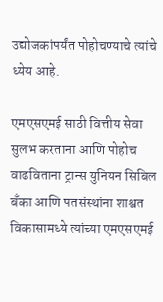उद्योजकांपर्यंत पोहोचण्याचे त्यांचे ध्येय आहे.

एमएसएमई साठी वित्तीय सेवा सुलभ करताना आणि पोहोच वाढविताना ट्रान्स युनियन सिबिल बँका आणि पतसंस्थांना शाश्वत विकासामध्ये त्यांच्या एमएसएमई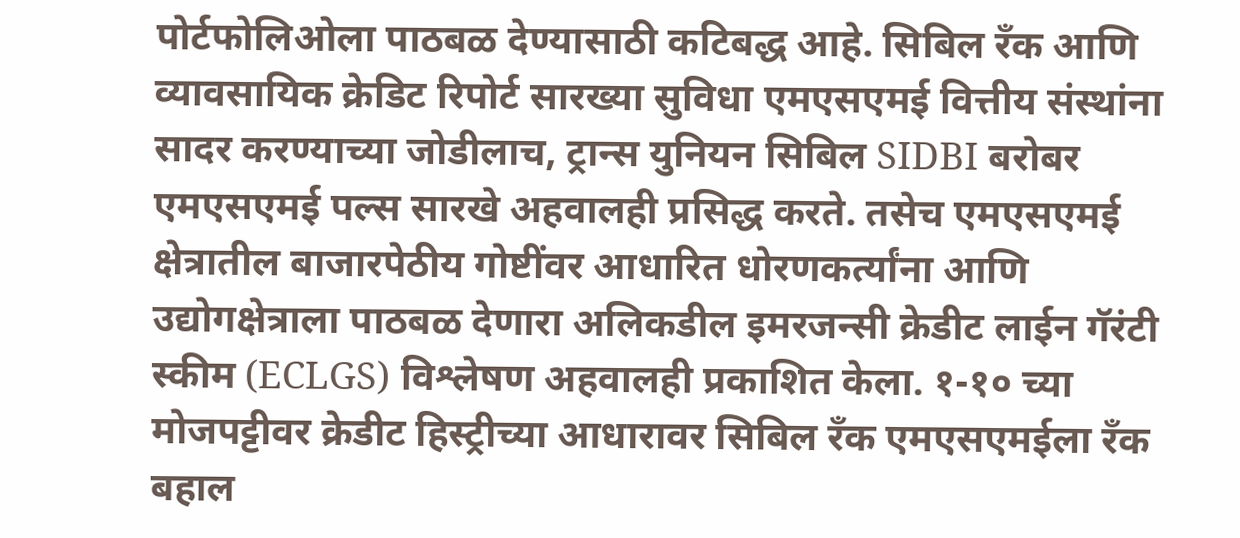पोर्टफोलिओला पाठबळ देण्यासाठी कटिबद्ध आहे. सिबिल रँक आणि व्यावसायिक क्रेडिट रिपोर्ट सारख्या सुविधा एमएसएमई वित्तीय संस्थांना सादर करण्याच्या जोडीलाच, ट्रान्स युनियन सिबिल SIDBI बरोबर एमएसएमई पल्स सारखे अहवालही प्रसिद्ध करते. तसेच एमएसएमई क्षेत्रातील बाजारपेठीय गोष्टींवर आधारित धोरणकर्त्यांना आणि उद्योगक्षेत्राला पाठबळ देणारा अलिकडील इमरजन्सी क्रेडीट लाईन गॅरंटी स्कीम (ECLGS) विश्लेषण अहवालही प्रकाशित केला. १-१० च्या मोजपट्टीवर क्रेडीट हिस्ट्रीच्या आधारावर सिबिल रँक एमएसएमईला रँक बहाल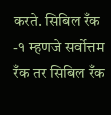करते. सिबिल रँक -१ म्हणजे सर्वोत्तम रँक तर सिबिल रँक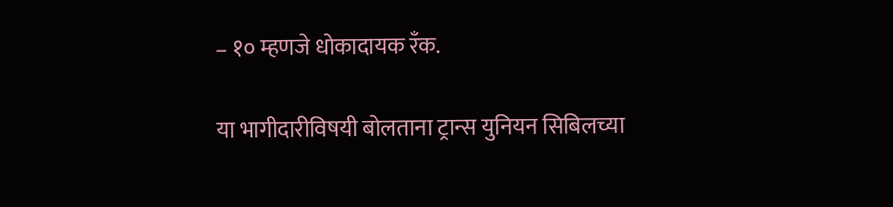– १० म्हणजे धोकादायक रँक.

या भागीदारीविषयी बोलताना ट्रान्स युनियन सिबिलच्या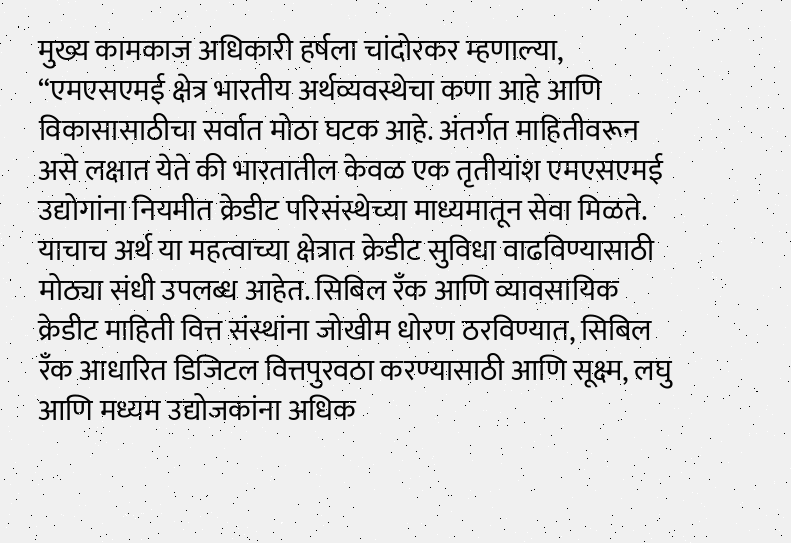मुख्य कामकाज अधिकारी हर्षला चांदोरकर म्हणाल्या, “एमएसएमई क्षेत्र भारतीय अर्थव्यवस्थेचा कणा आहे आणि विकासासाठीचा सर्वात मोठा घटक आहे. अंतर्गत माहितीवरून असे लक्षात येते की भारतातील केवळ एक तृतीयांश एमएसएमई उद्योगांना नियमीत क्रेडीट परिसंस्थेच्या माध्यमातून सेवा मिळते. याचाच अर्थ या महत्वाच्या क्षेत्रात क्रेडीट सुविधा वाढविण्यासाठी मोठ्या संधी उपलब्ध आहेत. सिबिल रँक आणि व्यावसायिक क्रेडीट माहिती वित्त संस्थांना जोखीम धोरण ठरविण्यात, सिबिल रँक आधारित डिजिटल वित्तपुरवठा करण्यासाठी आणि सूक्ष्म, लघु आणि मध्यम उद्योजकांना अधिक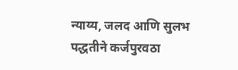न्याय्य, जलद आणि सुलभ पद्धतीने कर्जपुरवठा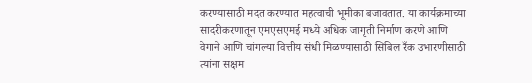करण्यासाठी मदत करण्यात महत्वाची भूमीका बजावतात. या कार्यक्रमाच्या सादरीकरणातून एमएसएमई मध्ये अधिक जागृती निर्माण करणे आणि वेगाने आणि चांगल्या वित्तीय संधी मिळण्यासाठी सिबिल रँक उभारणीसाठी त्यांना सक्षम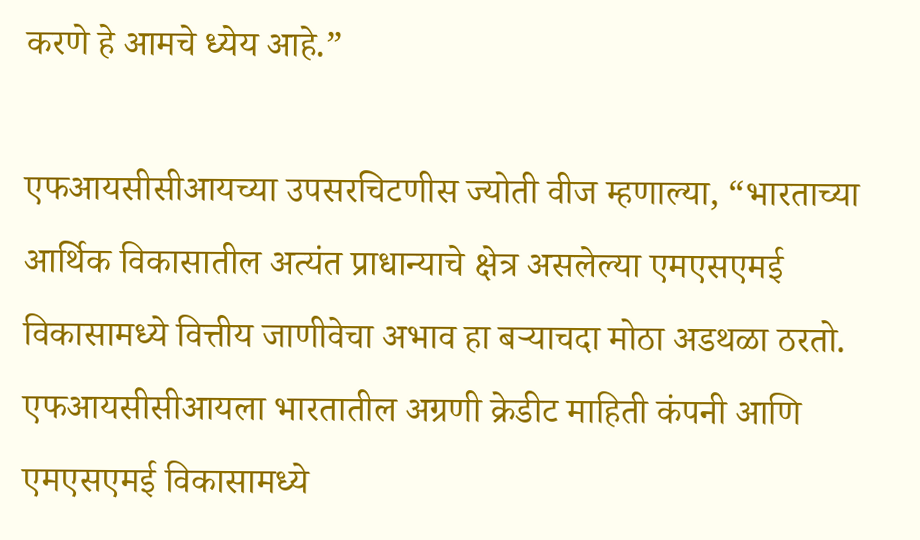करणे हे आमचे ध्येय आहे.”

एफआयसीसीआयच्या उपसरचिटणीस ज्योती वीज म्हणाल्या, “भारताच्या आर्थिक विकासातील अत्यंत प्राधान्याचे क्षेत्र असलेल्या एमएसएमई विकासामध्ये वित्तीय जाणीवेचा अभाव हा बऱ्याचदा मोठा अडथळा ठरतो. एफआयसीसीआयला भारतातील अग्रणी क्रेडीट माहिती कंपनी आणि एमएसएमई विकासामध्ये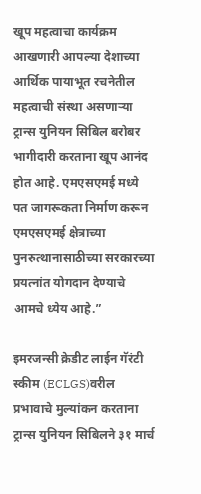खूप महत्वाचा कार्यक्रम आखणारी आपल्या देशाच्या आर्थिक पायाभूत रचनेतील महत्वाची संस्था असणाऱ्या ट्रान्स युनियन सिबिल बरोबर भागीदारी करताना खूप आनंद होत आहे. एमएसएमई मध्ये पत जागरूकता निर्माण करून एमएसएमई क्षेत्राच्या पुनरुत्थानासाठीच्या सरकारच्या प्रयत्नांत योगदान देण्याचे आमचे ध्येय आहे.”

इमरजन्सी क्रेडीट लाईन गॅरंटी स्कीम (ECLGS)वरील प्रभावाचे मुल्यांकन करताना ट्रान्स युनियन सिबिलने ३१ मार्च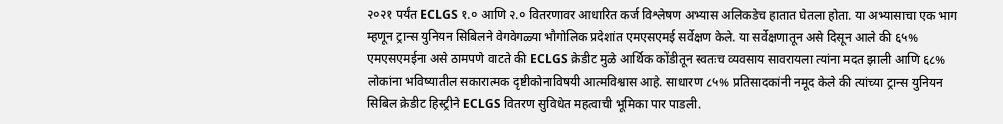२०२१ पर्यंत ECLGS १.० आणि २.० वितरणावर आधारित कर्ज विश्लेषण अभ्यास अलिकडेच हातात घेतला होता. या अभ्यासाचा एक भाग म्हणून ट्रान्स युनियन सिबिलने वेगवेगळ्या भौगोलिक प्रदेशांत एमएसएमई सर्वेक्षण केले. या सर्वेक्षणातून असे दिसून आले की ६५% एमएसएमईना असे ठामपणे वाटते की ECLGS क्रेडीट मुळे आर्थिक कोंडीतून स्वतःच व्यवसाय सावरायला त्यांना मदत झाली आणि ६८% लोकांना भविष्यातील सकारात्मक दृष्टीकोनाविषयी आत्मविश्वास आहे. साधारण ८५% प्रतिसादकांनी नमूद केले की त्यांच्या ट्रान्स युनियन सिबिल क्रेडीट हिस्ट्रीने ECLGS वितरण सुविधेत महत्वाची भूमिका पार पाडली.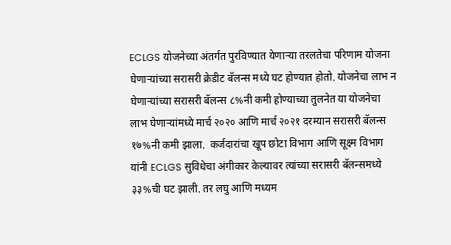ECLGS योजनेच्या अंतर्गत पुरविण्यात येणाऱ्या तरलतेचा परिणाम योजना घेणाऱ्यांच्या सरासरी क्रेडीट बॅलन्स मध्ये घट होण्यात होतो. योजनेचा लाभ न घेणाऱ्यांच्या सरासरी बॅलन्स ८%नी कमी होण्याच्या तुलनेत या योजनेचा लाभ घेणाऱ्यांमध्ये मार्च २०२० आणि मार्च २०२१ दरम्यान सरासरी बॅलन्स १७%नी कमी झाला.  कर्जदारांचा खूप छोटा विभाग आणि सूक्ष्म विभाग यांनी ECLGS सुविधेचा अंगीकार केल्यावर त्यांच्या सरासरी बॅलन्समध्ये ३३%ची घट झाली. तर लघु आणि मध्यम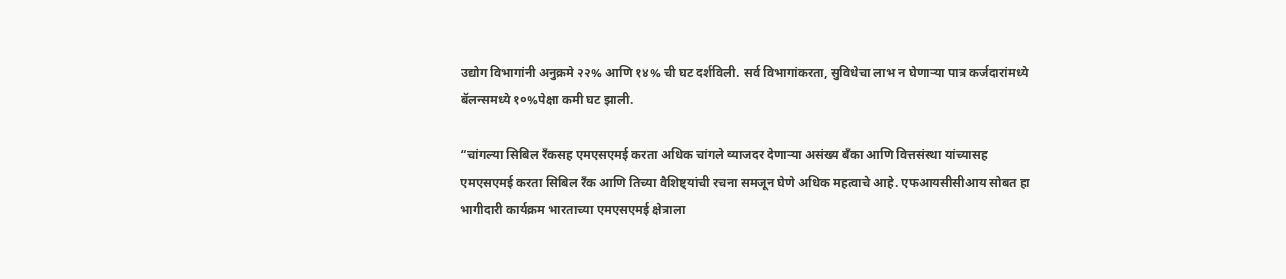उद्योग विभागांनी अनुक्रमे २२% आणि १४% ची घट दर्शविली. सर्व विभागांकरता, सुविधेचा लाभ न घेणाऱ्या पात्र कर्जदारांमध्ये बॅलन्समध्ये १०%पेक्षा कमी घट झाली.

“चांगल्या सिबिल रँकसह एमएसएमई करता अधिक चांगले व्याजदर देणाऱ्या असंख्य बँका आणि वित्तसंस्था यांच्यासह एमएसएमई करता सिबिल रँक आणि तिच्या वैशिष्ट्यांची रचना समजून घेणे अधिक महत्वाचे आहे. एफआयसीसीआय सोबत हा भागीदारी कार्यक्रम भारताच्या एमएसएमई क्षेत्राला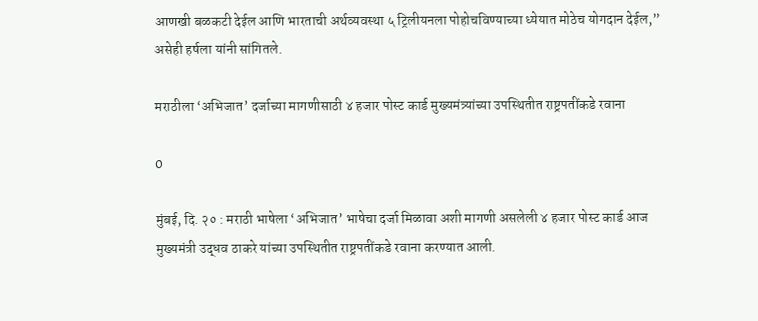आणखी बळकटी देईल आणि भारताची अर्थव्यवस्था ५ ट्रिलीयनला पोहोचविण्याच्या ध्येयात मोठेच योगदान देईल,” असेही हर्षला यांनी सांगितले.

मराठीला ‘अभिजात’ दर्जाच्या मागणीसाठी ४ हजार पोस्ट कार्ड मुख्यमंत्र्यांच्या उपस्थितीत राष्ट्रपतींकडे रवाना

0

मुंबई, दि. २० : मराठी भाषेला ‘अभिजात’ भाषेचा दर्जा मिळावा अशी मागणी असलेली ४ हजार पोस्ट कार्ड आज मुख्यमंत्री उद्धव ठाकरे यांच्या उपस्थितीत राष्ट्रपतींकडे रवाना करण्यात आली.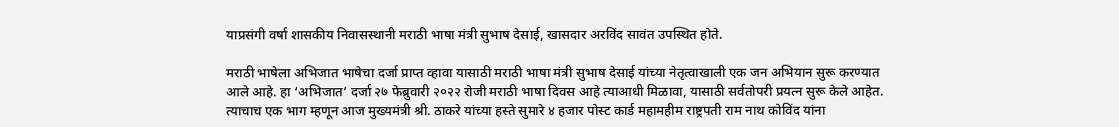याप्रसंगी वर्षा शासकीय निवासस्थानी मराठी भाषा मंत्री सुभाष देसाई, खासदार अरविंद सावंत उपस्थित होते.

मराठी भाषेला अभिजात भाषेचा दर्जा प्राप्त व्हावा यासाठी मराठी भाषा मंत्री सुभाष देसाई यांच्या नेतृत्वाखाली एक जन अभियान सुरू करण्यात आले आहे. हा ‘अभिजात’ दर्जा २७ फेब्रुवारी २०२२ रोजी मराठी भाषा दिवस आहे त्याआधी मिळावा, यासाठी सर्वतोपरी प्रयत्न सुरू केले आहेत. त्याचाच एक भाग म्हणून आज मुख्यमंत्री श्री. ठाकरे यांच्या हस्ते सुमारे ४ हजार पोस्ट कार्ड महामहीम राष्ट्रपती राम नाथ कोविंद यांना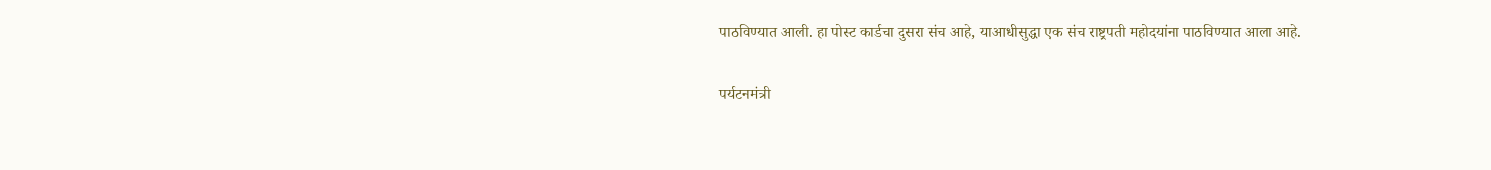पाठविण्यात आली. हा पोस्ट कार्डचा दुसरा संच आहे, याआधीसुद्धा एक संच राष्ट्रपती महोदयांना पाठविण्यात आला आहे.

पर्यटनमंत्री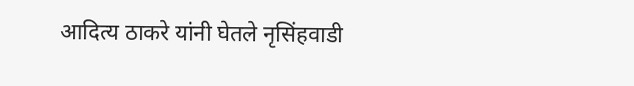आदित्य ठाकरे यांनी घेतले नृसिंहवाडी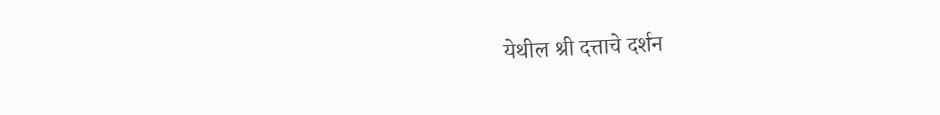येथील श्री दत्ताचे दर्शन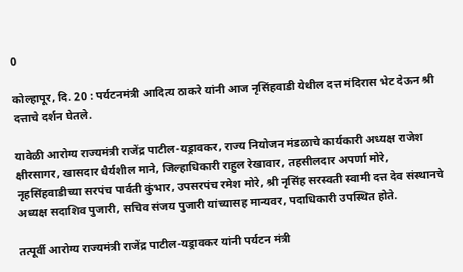0

कोल्हापूर, दि. 20 : पर्यटनमंत्री आदित्य ठाकरे यांनी आज नृसिंहवाडी येथील दत्त मंदिरास भेट देऊन श्री दत्ताचे दर्शन घेतले.

यावेळी आरोग्य राज्यमंत्री राजेंद्र पाटील-यड्रावकर, राज्य नियोजन मंडळाचे कार्यकारी अध्यक्ष राजेश क्षीरसागर, खासदार धैर्यशील माने, जिल्हाधिकारी राहुल रेखावार, तहसीलदार अपर्णा मोरे, नृहसिंहवाडीच्या सरपंच पार्वती कुंभार, उपसरपंच रमेश मोरे, श्री नृसिंह सरस्वती स्वामी दत्त देव संस्थानचे अध्यक्ष सदाशिव पुजारी, सचिव संजय पुजारी यांच्यासह मान्यवर, पदाधिकारी उपस्थित होते.

तत्पूर्वी आरोग्य राज्यमंत्री राजेंद्र पाटील-यड्रावकर यांनी पर्यटन मंत्री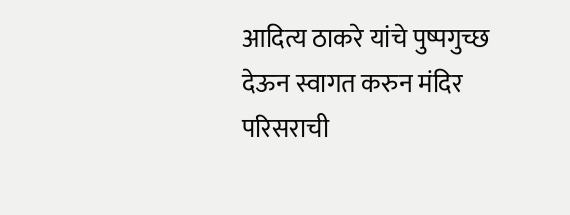आदित्य ठाकरे यांचे पुष्पगुच्छ देऊन स्वागत करुन मंदिर परिसराची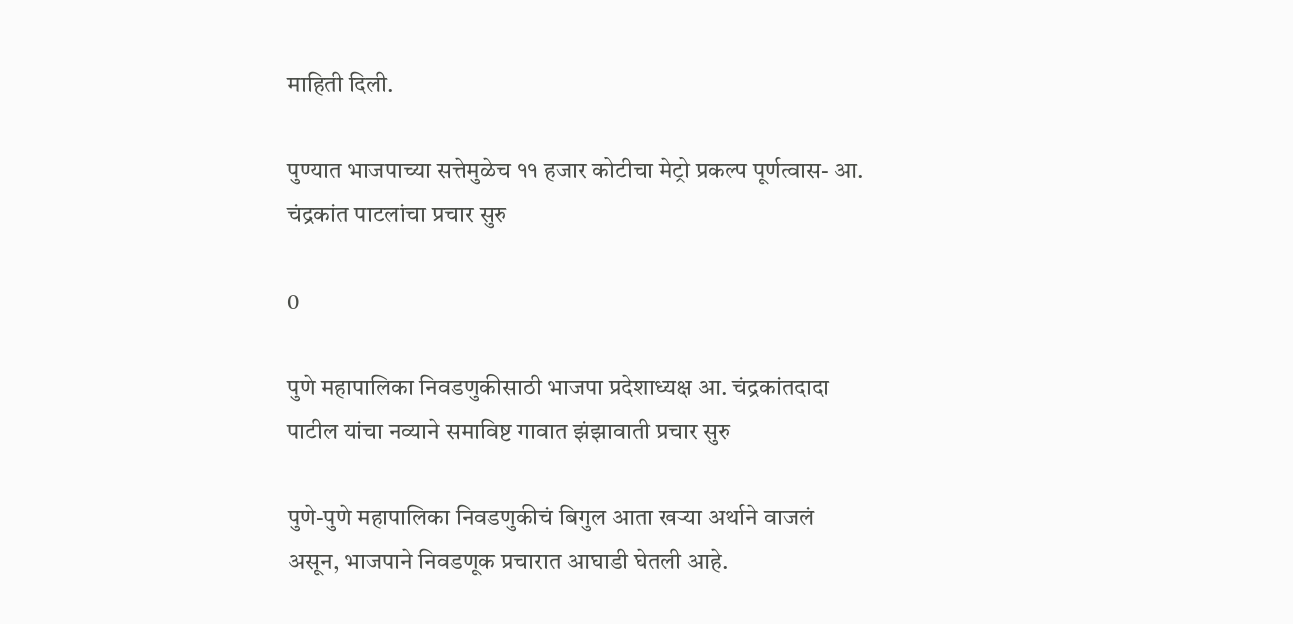माहिती दिली.

पुण्यात भाजपाच्या सत्तेमुळेच ११ हजार कोटीचा मेट्रो प्रकल्प पूर्णत्वास- आ. चंद्रकांत पाटलांचा प्रचार सुरु

0

पुणे महापालिका निवडणुकीसाठी भाजपा प्रदेशाध्यक्ष आ. चंद्रकांतदादा पाटील यांचा नव्याने समाविष्ट गावात झंझावाती प्रचार सुरु

पुणे-पुणे महापालिका निवडणुकीचं बिगुल आता खऱ्या अर्थाने वाजलं असून, भाजपाने निवडणूक प्रचारात आघाडी घेतली आहे.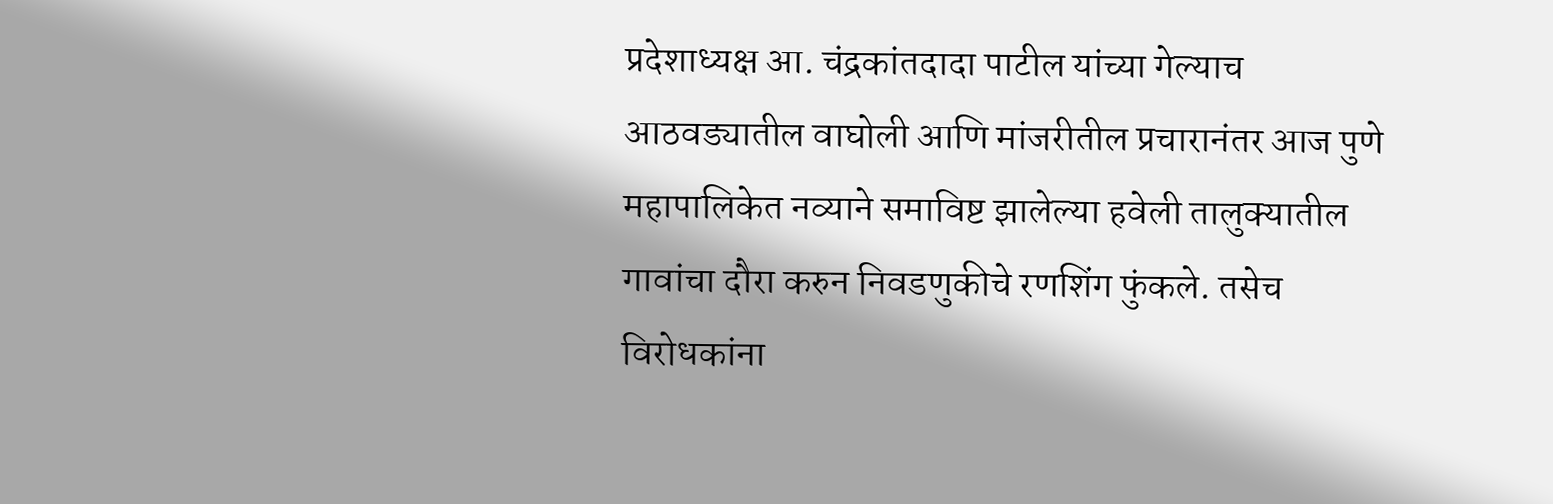प्रदेशाध्यक्ष आ. चंद्रकांतदादा पाटील यांच्या गेल्याच आठवड्यातील वाघोली आणि मांजरीतील प्रचारानंतर आज पुणे महापालिकेत नव्याने समाविष्ट झालेल्या हवेली तालुक्यातील गावांचा दौरा करुन निवडणुकीचे रणशिंग फुंकले. तसेच विरोधकांना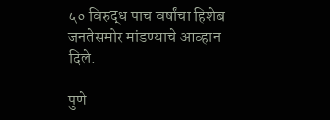५० विरुद्ध पाच वर्षांचा हिशेब जनतेसमोर मांडण्याचे आव्हान दिले.

पुणे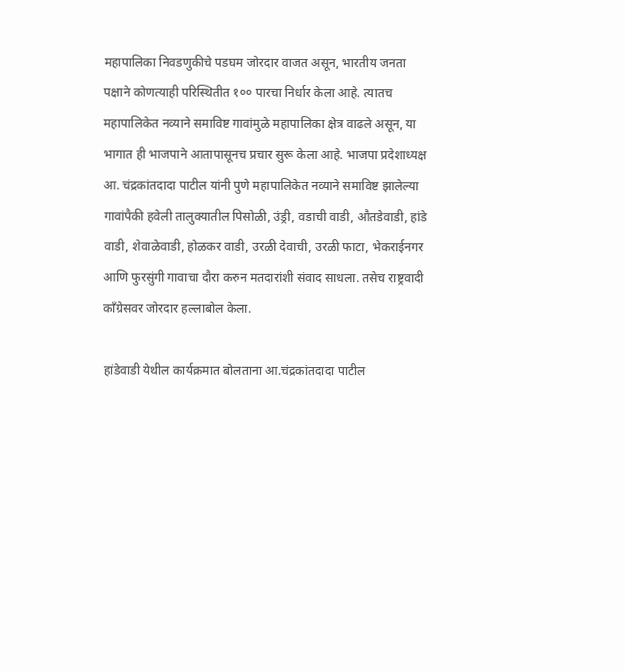महापालिका निवडणुकीचे पडघम जोरदार वाजत असून, भारतीय जनता पक्षाने कोणत्याही परिस्थितीत १०० पारचा निर्धार केला आहे. त्यातच महापालिकेत नव्याने समाविष्ट गावांमुळे महापालिका क्षेत्र वाढले असून, या भागात ही भाजपाने आतापासूनच प्रचार सुरू केला आहे. भाजपा प्रदेशाध्यक्ष आ. चंद्रकांतदादा पाटील यांनी पुणे महापालिकेत नव्याने समाविष्ट झालेल्या गावांपैकी हवेली तालुक्यातील पिसोळी, उंड्री, वडाची वाडी, औतडेवाडी, हांडे वाडी, शेवाळेवाडी, होळकर वाडी, उरळी देवाची, उरळी फाटा, भेकराईनगर आणि फुरसुंगी गावाचा दौरा करुन मतदारांशी संवाद साधला. तसेच राष्ट्रवादी काँग्रेसवर जोरदार हल्लाबोल केला.

हांडेवाडी येथील कार्यक्रमात बोलताना आ.चंद्रकांतदादा पाटील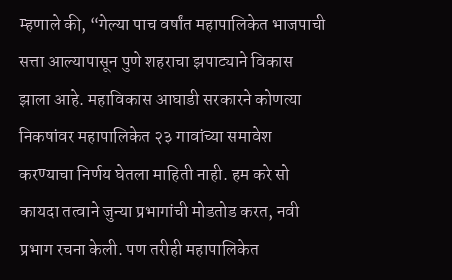म्हणाले की, “गेल्या पाच वर्षांत महापालिकेत भाजपाची सत्ता आल्यापासून पुणे शहराचा झपाट्याने विकास झाला आहे. महाविकास आघाडी सरकारने कोणत्या निकषांवर महापालिकेत २३ गावांच्या समावेश करण्याचा निर्णय घेतला माहिती नाही. हम करे सो कायदा तत्वाने जुन्या प्रभागांची मोडतोड करत, नवी प्रभाग रचना केली. पण तरीही महापालिकेत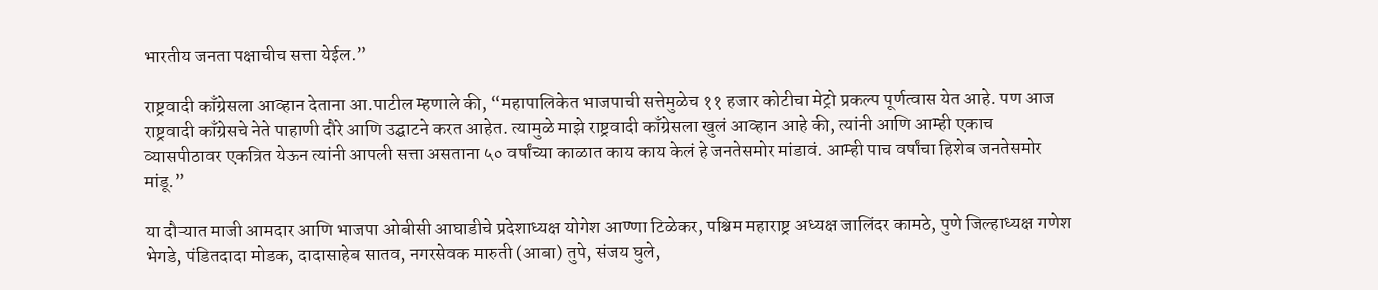भारतीय जनता पक्षाचीच सत्ता येईल.”

राष्ट्रवादी काँग्रेसला आव्हान देताना आ.पाटील म्हणाले की, “महापालिकेत भाजपाची सत्तेमुळेच ११ हजार कोटीचा मेट्रो प्रकल्प पूर्णत्वास येत आहे. पण आज राष्ट्रवादी काँग्रेसचे नेते पाहाणी दौरे आणि उद्घाटने करत आहेत. त्यामुळे माझे राष्ट्रवादी काँग्रेसला खुलं आव्हान आहे की, त्यांनी आणि आम्ही एकाच व्यासपीठावर एकत्रित येऊन त्यांनी आपली सत्ता असताना ५० वर्षांच्या काळात काय काय केलं हे जनतेसमोर मांडावं. आम्ही पाच वर्षांचा हिशेब जनतेसमोर मांडू.”

या दौऱ्यात माजी आमदार आणि भाजपा ओबीसी आघाडीचे प्रदेशाध्यक्ष योगेश आण्णा टिळेकर, पश्चिम महाराष्ट्र अध्यक्ष जालिंदर कामठे, पुणे जिल्हाध्यक्ष गणेश भेगडे, पंडितदादा मोडक, दादासाहेब सातव, नगरसेवक मारुती (आबा) तुपे, संजय घुले,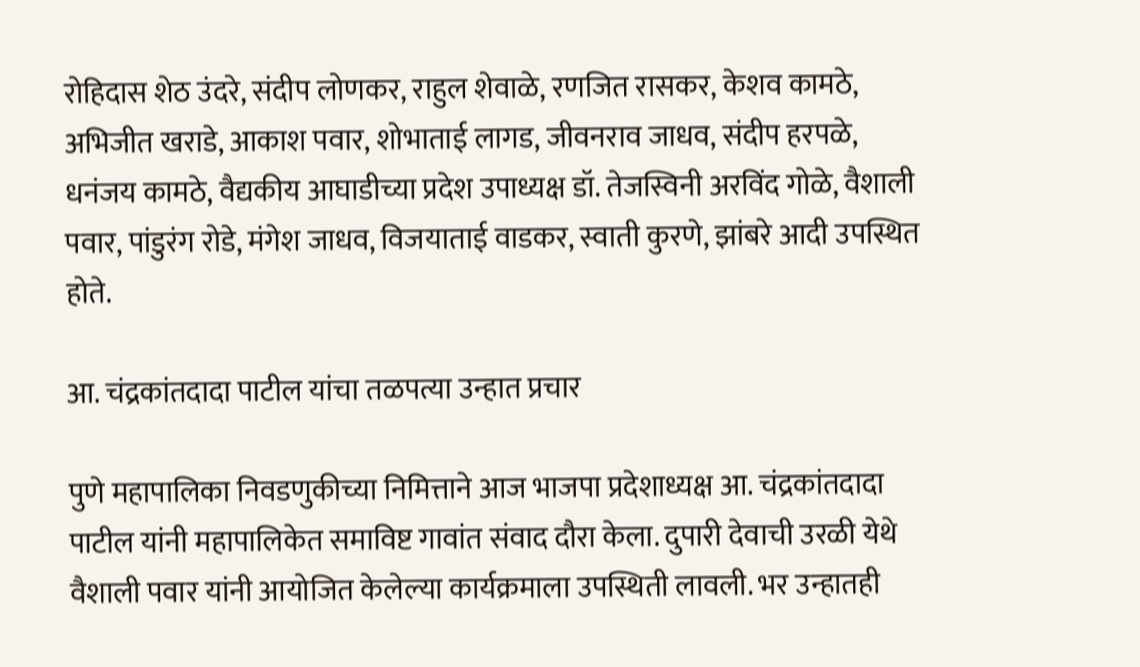रोहिदास शेठ उंदरे, संदीप लोणकर, राहुल शेवाळे, रणजित रासकर, केशव कामठे, अभिजीत खराडे, आकाश पवार, शोभाताई लागड, जीवनराव जाधव, संदीप हरपळे, धनंजय कामठे, वैद्यकीय आघाडीच्या प्रदेश उपाध्यक्ष डॉ. तेजस्विनी अरविंद गोळे, वैशाली पवार, पांडुरंग रोडे, मंगेश जाधव, विजयाताई वाडकर, स्वाती कुरणे, झांबरे आदी उपस्थित होते.

आ. चंद्रकांतदादा पाटील यांचा तळपत्या उन्हात प्रचार

पुणे महापालिका निवडणुकीच्या निमित्ताने आज भाजपा प्रदेशाध्यक्ष आ. चंद्रकांतदादा पाटील यांनी महापालिकेत समाविष्ट गावांत संवाद दौरा केला. दुपारी देवाची उरळी येथे वैशाली पवार यांनी आयोजित केलेल्या कार्यक्रमाला उपस्थिती लावली. भर उन्हातही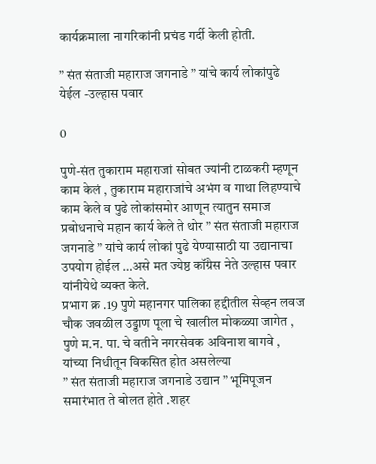कार्यक्रमाला नागरिकांनी प्रचंड गर्दी केली होती.

” संत संताजी महाराज जगनाडे ” यांचे कार्य लोकांपुढे येईल -उल्हास पवार

0

पुणे-संत तुकाराम महाराजां सोबत ज्यांनी टाळकरी म्हणून काम केलं , तुकाराम महाराजांचे अभंग व गाथा लिहण्याचे काम केले व पुढे लोकांसमोर आणून त्यातुन समाज प्रबोधनाचे महान कार्य केले ते थोर ” संत संताजी महाराज जगनाडे ” यांचे कार्य लोकां पुढे येण्यासाठी या उद्यानाचा उपयोग होईल …असे मत ज्येष्ठ कॉंग्रेस नेते उल्हास पवार यांनीयेथे व्यक्त केले.
प्रभाग क्र .19 पुणे महानगर पालिका हद्दीतील सेव्हन लवज चौक जवळील उड्डाण पूला चे खालील मोकळ्या जागेत , पुणे म.न. पा. चे वतीने नगरसेवक अविनाश बागवे , यांच्या निधीतून विकसित होत असलेल्या
” संत संताजी महाराज जगनाडे उद्यान ” भूमिपूजन समारंभात ते बोलत होते .शहर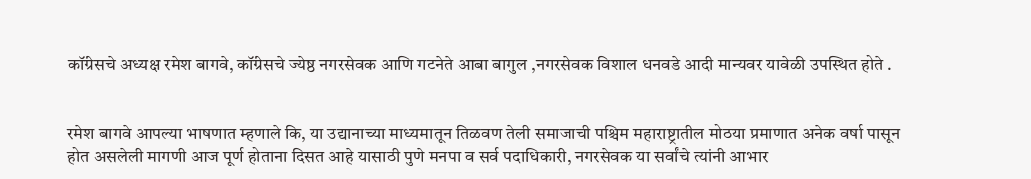कॉंग्रेसचे अध्यक्ष रमेश बागवे, कॉंग्रेसचे ज्येष्ठ नगरसेवक आणि गटनेते आबा बागुल ,नगरसेवक विशाल धनवडे आदी मान्यवर यावेळी उपस्थित होते .


रमेश बागवे आपल्या भाषणात म्हणाले कि, या उद्यानाच्या माध्यमातून तिळवण तेली समाजाची पश्चिम महाराष्ट्रातील मोठया प्रमाणात अनेक वर्षा पासून होत असलेली मागणी आज पूर्ण होताना दिसत आहे यासाठी पुणे मनपा व सर्व पदाधिकारी, नगरसेवक या सर्वांचे त्यांनी आभार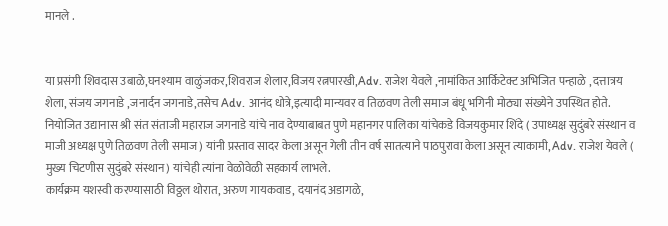मानले .


या प्रसंगी शिवदास उबाळे,घनश्याम वाळुंजकर,शिवराज शेलार,विजय रत्नपारखी,Adv. राजेश येवले ,नामांकित आर्किटेक्ट अभिजित पन्हाळे , दत्तात्रय शेला, संजय जगनाडे ,जनार्दन जगनाडे,तसेच Adv. आनंद धोत्रे,इत्यादी मान्यवर व तिळवण तेली समाज बंधू भगिनी मोठ्या संख्येने उपस्थित होते. नियोजित उद्यानास श्री संत संताजी महाराज जगनाडे यांचे नाव देण्याबाबत पुणे महानगर पालिका यांचेकडे विजयकुमार शिंदे ( उपाध्यक्ष सुदुंबरे संस्थान व माजी अध्यक्ष पुणे तिळवण तेली समाज) यांनी प्रस्ताव सादर केला असून गेली तीन वर्ष सातत्याने पाठपुरावा केला असून त्याकामी, Adv. राजेश येवले ( मुख्य चिटणीस सुदुंबरे संस्थान) यांचेही त्यांना वेळोवेळी सहकार्य लाभले.
कार्यक्रम यशस्वी करण्यासाठी विठ्ठल थोरात, अरुण गायकवाड, दयानंद अडागळे,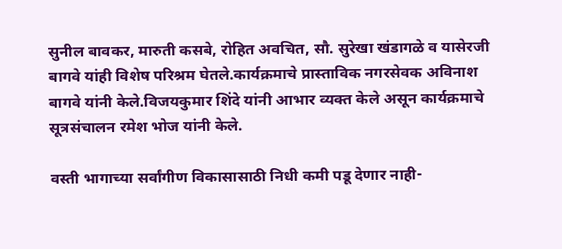सुनील बावकर, मारुती कसबे, रोहित अवचित, सौ. सुरेखा खंडागळे व यासेरजी बागवे यांही विशेष परिश्रम घेतले.कार्यक्रमाचे प्रास्ताविक नगरसेवक अविनाश बागवे यांनी केले.विजयकुमार शिंदे यांनी आभार व्यक्त केले असून कार्यक्रमाचे सूत्रसंचालन रमेश भोज यांनी केले.

वस्ती भागाच्या सर्वांगीण विकासासाठी निधी कमी पडू देणार नाही-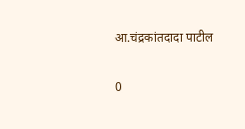आ.चंद्रकांतदादा पाटील

0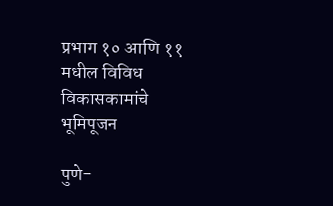प्रभाग १० आणि ११ मधील‌ विविध विकासकामांचे भूमिपूजन

पुणे-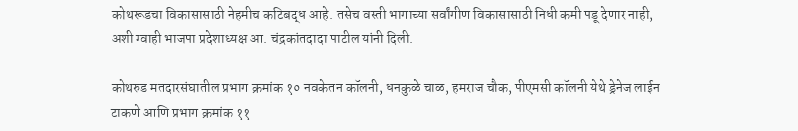कोथरूडचा विकासासाठी नेहमीच कटिबद्ध आहे. तसेच वस्ती भागाच्या सर्वांगीण विकासासाठी निधी कमी पडू देणार नाही, अशी ग्वाही भाजपा प्रदेशाध्यक्ष आ. चंद्रकांतदादा पाटील यांनी दिली.

कोथरुड मतदारसंघातील प्रभाग क्रमांक १० नवकेतन कॉलनी, धनकुळे चाळ, हमराज चौक, पीएमसी कॉलनी येथे ड्रेनेज लाईन टाकणे आणि प्रभाग क्रमांक ११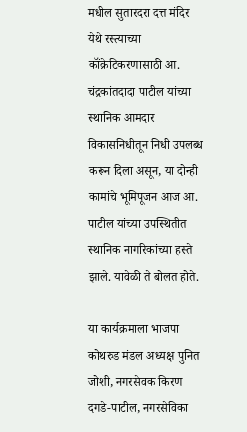मधील सुतारदरा दत्त मंदिर येथे रस्त्याच्या कॉंक्रेटिकरणासाठी आ. चंद्रकांतदादा पाटील यांच्या स्थानिक आमदार विकासनिधीतून निधी उपलब्ध करून दिला असून, या दोन्ही कामांचे भूमिपूजन आज आ. पाटील यांच्या उपस्थितीत स्थानिक नागरिकांच्या हस्ते झाले. यावेळी ते बोलत होते.

या कार्यक्रमाला भाजपा कोथरुड मंडल अध्यक्ष पुनित जोशी, नगरसेवक किरण दगडे-पाटील, नगरसेविका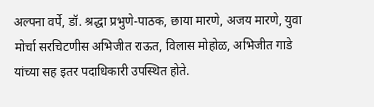अल्पना वर्पे, डॉ. श्रद्धा प्रभुणे-पाठक, छाया मारणे, अजय मारणे, युवा मोर्चा सरचिटणीस अभिजीत राऊत, विलास मोहोळ, अभिजीत गाडे यांच्या सह इतर पदाधिकारी उपस्थित होते.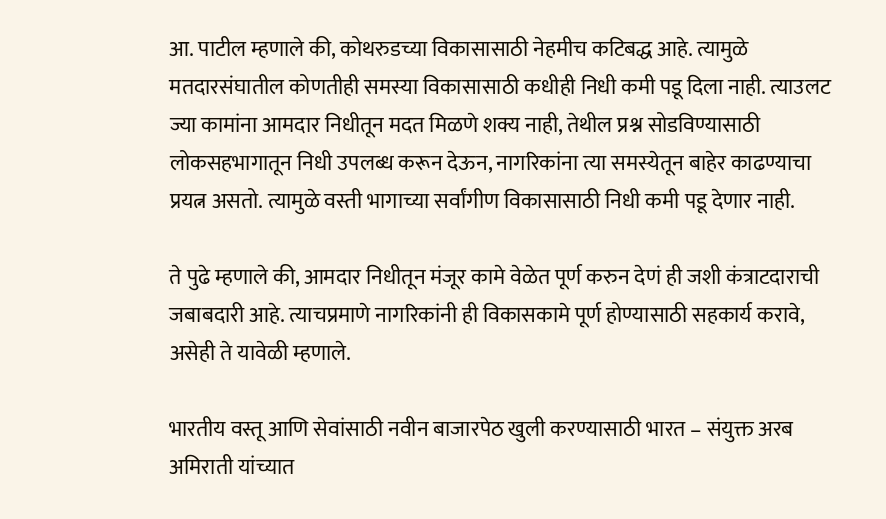आ. पाटील म्हणाले की, कोथरुडच्या विकासासाठी नेहमीच कटिबद्ध आहे. त्यामुळे मतदारसंघातील कोणतीही समस्या विकासासाठी कधीही निधी कमी पडू दिला नाही. त्याउलट ज्या कामांना आमदार निधीतून मदत मिळणे शक्य नाही, तेथील प्रश्न सोडविण्यासाठी लोकसहभागातून निधी उपलब्ध करून देऊन, नागरिकांना त्या समस्येतून बाहेर काढण्याचा प्रयत्न असतो. त्यामुळे वस्ती भागाच्या सर्वांगीण विकासासाठी निधी कमी पडू देणार नाही.

ते पुढे म्हणाले की, आमदार निधीतून मंजूर कामे वेळेत पूर्ण करुन देणं ही जशी कंत्राटदाराची जबाबदारी आहे. त्याचप्रमाणे नागरिकांनी ही विकासकामे पूर्ण होण्यासाठी सहकार्य करावे, असेही ते यावेळी म्हणाले.

भारतीय वस्तू आणि सेवांसाठी नवीन बाजारपेठ खुली करण्यासाठी भारत – संयुक्त अरब अमिराती यांच्यात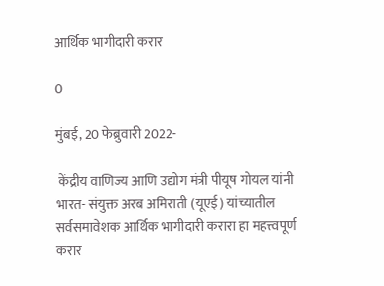आर्थिक भागीदारी करार

0

मुंबई, 20 फेब्रुवारी 2022-

 केंद्रीय वाणिज्य आणि उद्योग मंत्री पीयूष गोयल यांनी भारत- संयुक्त अरब अमिराती (यूएई) यांच्यातील सर्वसमावेशक आर्थिक भागीदारी करारा हा महत्त्वपूर्ण करार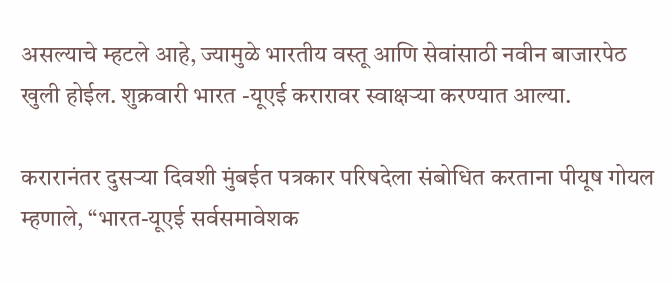असल्याचे म्हटले आहे, ज्यामुळे भारतीय वस्तू आणि सेवांसाठी नवीन बाजारपेठ खुली होईल. शुक्रवारी भारत -यूएई करारावर स्वाक्षऱ्या करण्यात आल्या.

करारानंतर दुसऱ्या दिवशी मुंबईत पत्रकार परिषदेला संबोधित करताना पीयूष गोयल म्हणाले, “भारत-यूएई सर्वसमावेशक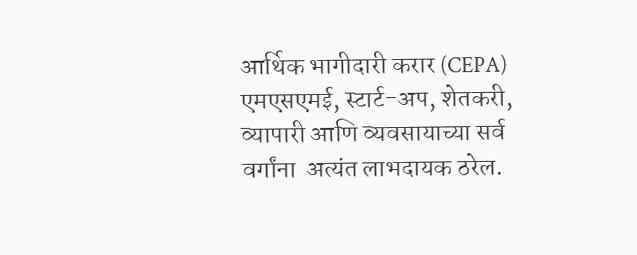आर्थिक भागीदारी करार (CEPA) एमएसएमई, स्टार्ट-अप, शेतकरी, व्यापारी आणि व्यवसायाच्या सर्व वर्गांना  अत्यंत लाभदायक ठरेल.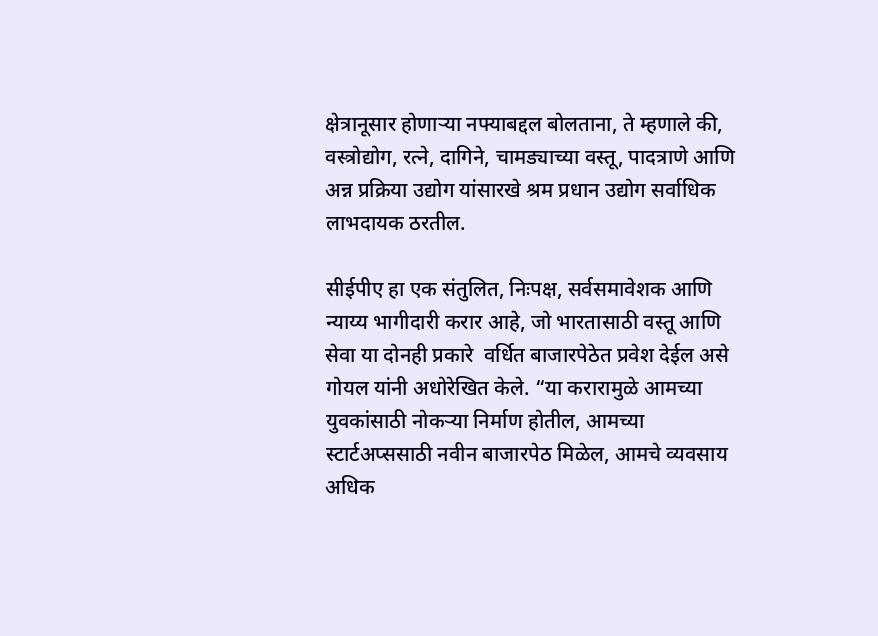क्षेत्रानूसार होणाऱ्या नफ्याबद्दल बोलताना, ते म्हणाले की, वस्त्रोद्योग, रत्ने, दागिने, चामड्याच्या वस्तू, पादत्राणे आणि अन्न प्रक्रिया उद्योग यांसारखे श्रम प्रधान उद्योग सर्वाधिक लाभदायक ठरतील.

सीईपीए हा एक संतुलित, निःपक्ष, सर्वसमावेशक आणि न्याय्य भागीदारी करार आहे, जो भारतासाठी वस्तू आणि सेवा या दोनही प्रकारे  वर्धित बाजारपेठेत प्रवेश देईल असे गोयल यांनी अधोरेखित केले. “या करारामुळे आमच्या युवकांसाठी नोकऱ्या निर्माण होतील, आमच्या स्टार्टअप्ससाठी नवीन बाजारपेठ मिळेल, आमचे व्यवसाय अधिक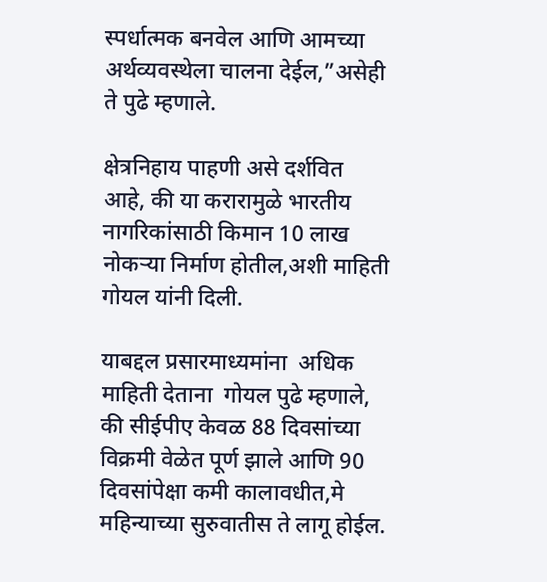स्पर्धात्मक बनवेल आणि आमच्या अर्थव्यवस्थेला चालना देईल,”असेही  ते पुढे म्हणाले.

क्षेत्रनिहाय पाहणी असे दर्शवित  आहे, की या करारामुळे भारतीय नागरिकांसाठी किमान 10 लाख नोकऱ्या निर्माण होतील,अशी माहिती गोयल यांनी दिली.

याबद्दल प्रसारमाध्यमांना  अधिक माहिती देताना  गोयल पुढे म्हणाले, की सीईपीए केवळ 88 दिवसांच्या विक्रमी वेळेत पूर्ण झाले आणि 90 दिवसांपेक्षा कमी कालावधीत,मे महिन्याच्या सुरुवातीस ते लागू होईल.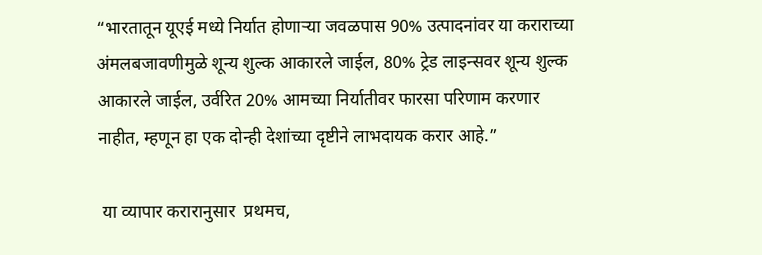“भारतातून यूएई मध्ये निर्यात होणाऱ्या जवळपास 90% उत्पादनांवर या कराराच्या अंमलबजावणीमुळे शून्य शुल्क आकारले जाईल, 80% ट्रेड लाइन्सवर शून्य शुल्क आकारले जाईल, उर्वरित 20% आमच्या निर्यातीवर फारसा परिणाम करणार  नाहीत, म्हणून हा एक दोन्ही देशांच्या दृष्टीने लाभदायक करार आहे.”

 या व्यापार करारानुसार  प्रथमच,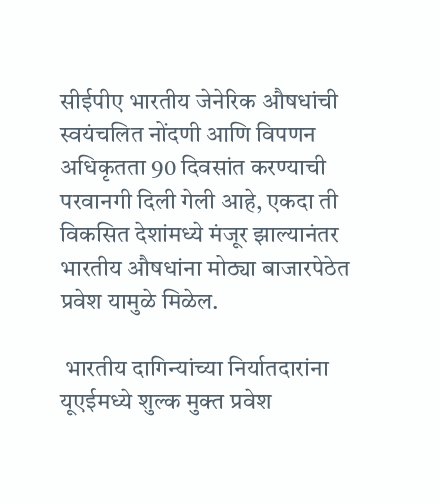सीईपीए भारतीय जेनेरिक औषधांची स्वयंचलित नोंदणी आणि विपणन अधिकृतता 90 दिवसांत करण्याची परवानगी दिली गेली आहे, एकदा ती विकसित देशांमध्ये मंजूर झाल्यानंतर  भारतीय औषधांना मोठ्या बाजारपेठेत प्रवेश यामुळे मिळेल.

 भारतीय दागिन्यांच्या निर्यातदारांना यूएईमध्ये शुल्क मुक्त प्रवेश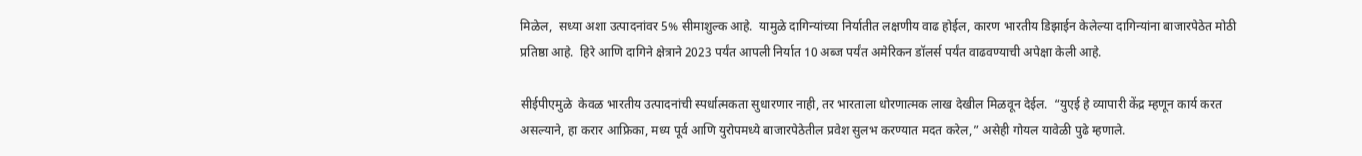मिळेल,  सध्या अशा उत्पादनांवर 5% सीमाशुल्क आहे.  यामुळे दागिन्यांच्या निर्यातीत लक्षणीय वाढ होईल, कारण भारतीय डिझाईन केलेल्या दागिन्यांना बाजारपेठेत मोठी प्रतिष्ठा आहे.  हिरे आणि दागिने क्षेत्राने 2023 पर्यंत आपली निर्यात 10 अब्ज पर्यंत अमेरिकन डॉलर्स पर्यंत वाढवण्याची अपेक्षा केली आहे.

सीईपीएमुळे  केवळ भारतीय उत्पादनांची स्पर्धात्मकता सुधारणार नाही, तर भारताला धोरणात्मक लाख देखील मिळवून देईल.  “युएई हे व्यापारी केंद्र म्हणून कार्य करत असल्याने, हा करार आफ्रिका, मध्य पूर्व आणि युरोपमध्ये बाजारपेठेतील प्रवेश सुलभ करण्यात मदत करेल,” असेही गोयल यावेळी पुढे म्हणाले.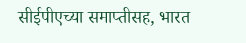सीईपीएच्या समाप्तीसह, भारत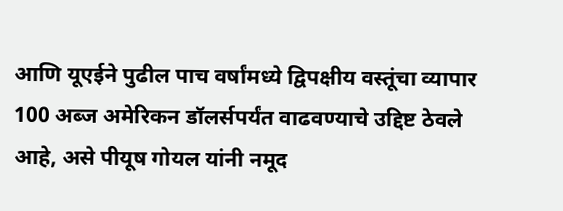आणि यूएईने पुढील पाच वर्षांमध्ये द्विपक्षीय वस्तूंचा व्यापार 100 अब्ज अमेरिकन डॉलर्सपर्यंत वाढवण्याचे उद्दिष्ट ठेवले आहे, असे पीयूष गोयल यांनी नमूद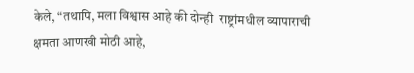केले, “तथापि, मला विश्वास आहे की दोन्ही  राष्ट्रांमधील व्यापाराची क्षमता आणखी मोठी आहे,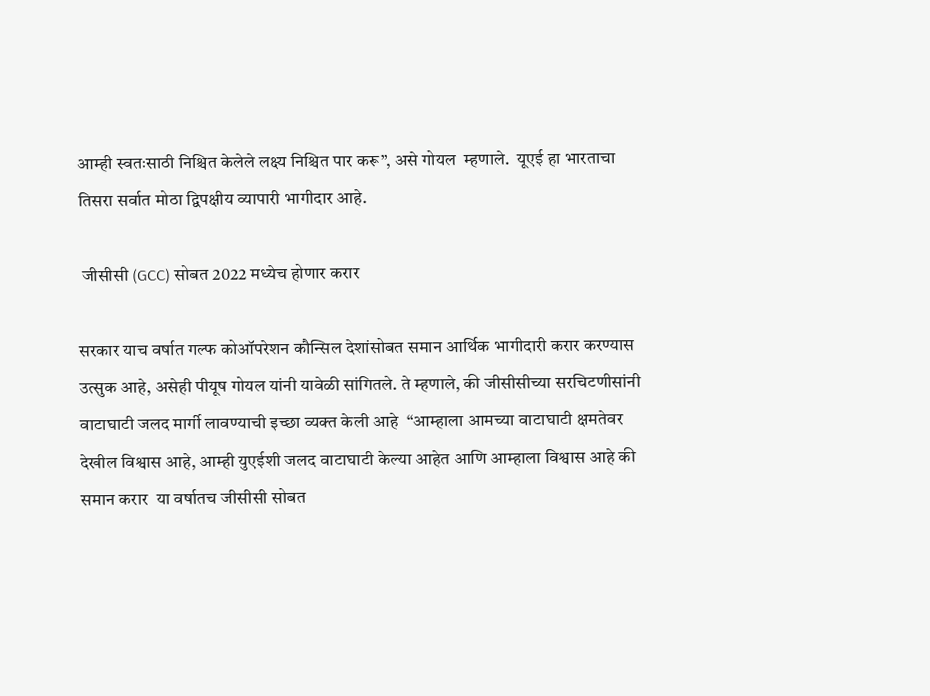आम्ही स्वतःसाठी निश्चित केलेले लक्ष्य निश्चित पार करू”, असे गोयल  म्हणाले.  यूएई हा भारताचा तिसरा सर्वात मोठा द्विपक्षीय व्यापारी भागीदार आहे.

 जीसीसी (GCC) सोबत 2022 मध्येच होणार करार

सरकार याच वर्षात गल्फ कोऑपरेशन कौन्सिल देशांसोबत समान आर्थिक भागीदारी करार करण्यास उत्सुक आहे, असेही पीयूष गोयल यांनी यावेळी सांगितले. ते म्हणाले, की जीसीसीच्या सरचिटणीसांनी वाटाघाटी जलद मार्गी लावण्याची इच्छा व्यक्त केली आहे  “आम्हाला आमच्या वाटाघाटी क्षमतेवर देखील विश्वास आहे, आम्ही युएईशी जलद वाटाघाटी केल्या आहेत आणि आम्हाला विश्वास आहे की समान करार  या वर्षातच जीसीसी सोबत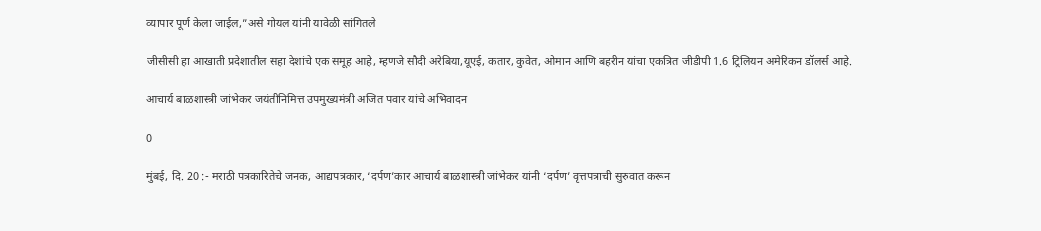व्यापार पूर्ण केला जाईल,”असे गोयल यांनी यावेळी सांगितले

जीसीसी हा आखाती प्रदेशातील सहा देशांचे एक समूह आहे, म्हणजे सौदी अरेबिया,यूएई, कतार, कुवेत, ओमान आणि बहरीन यांचा एकत्रित जीडीपी 1.6 ट्रिलियन अमेरिकन डॉलर्स आहे.

आचार्य बाळशास्त्री जांभेकर जयंतीनिमित्त उपमुख्यमंत्री अजित पवार यांचे अभिवादन

0

मुंबई, दि. 20 :- मराठी पत्रकारितेचे जनक, आद्यपत्रकार, ‘दर्पण’कार आचार्य बाळशास्त्री जांभेकर यांनी ‘दर्पण’ वृत्तपत्राची सुरुवात करून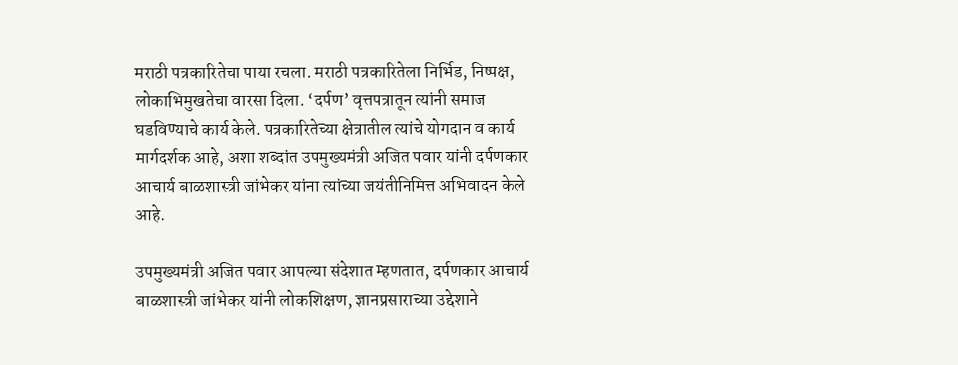मराठी पत्रकारितेचा पाया रचला. मराठी पत्रकारितेला निर्भिड, निष्पक्ष, लोकाभिमुखतेचा वारसा दिला. ‘दर्पण’ वृत्तपत्रातून त्यांनी समाज घडविण्याचे कार्य केले. पत्रकारितेच्या क्षेत्रातील त्यांचे योगदान व कार्य मार्गदर्शक आहे, अशा शब्दांत उपमुख्यमंत्री अजित पवार यांनी दर्पणकार आचार्य बाळशास्त्री जांभेकर यांना त्यांच्या जयंतीनिमित्त अभिवादन केले आहे.

उपमुख्यमंत्री अजित पवार आपल्या संदेशात म्हणतात, दर्पणकार आचार्य बाळशास्त्री जांभेकर यांनी लोकशिक्षण, ज्ञानप्रसाराच्या उद्देशाने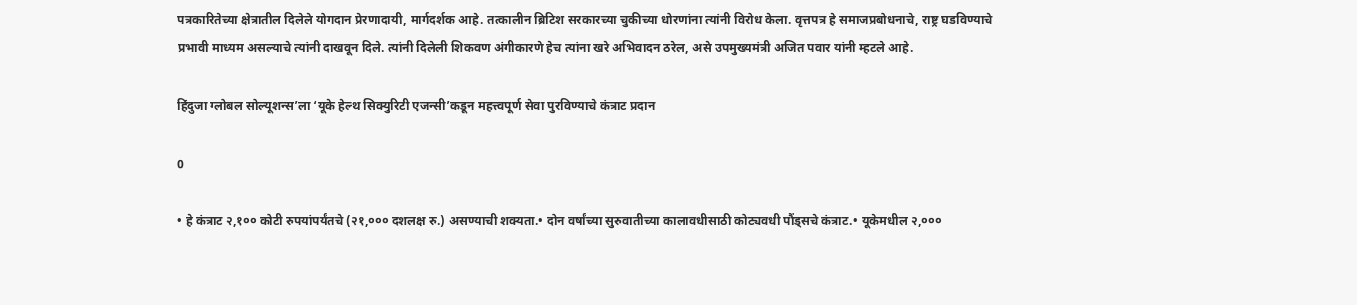पत्रकारितेच्या क्षेत्रातील दिलेले योगदान प्रेरणादायी, मार्गदर्शक आहे. तत्कालीन ब्रिटिश सरकारच्या चुकीच्या धोरणांना त्यांनी विरोध केला. वृत्तपत्र हे समाजप्रबोधनाचे, राष्ट्र घडविण्याचे प्रभावी माध्यम असल्याचे त्यांनी दाखवून दिले. त्यांनी दिलेली शिकवण अंगीकारणे हेच त्यांना खरे अभिवादन ठरेल, असे उपमुख्यमंत्री अजित पवार यांनी म्हटले आहे.

हिंदुजा ग्लोबल सोल्यूशन्स’ला ‘यूके हेल्थ सिक्युरिटी एजन्सी’कडून महत्त्वपूर्ण सेवा पुरविण्याचे कंत्राट प्रदान

0

• हे कंत्राट २,१०० कोटी रुपयांपर्यंतचे (२१,००० दशलक्ष रु.) असण्याची शक्यता.• दोन वर्षांच्या सुरुवातीच्या कालावधीसाठी कोट्यवधी पौंड्सचे कंत्राट.• यूकेमधील २,०००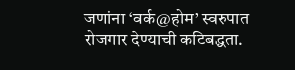जणांना ‘वर्क@होम’ स्वरुपात रोजगार देण्याची कटिबद्धता.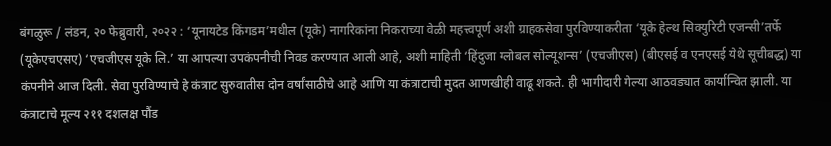बंगळुरू / लंडन, २० फेब्रुवारी, २०२२ : ‘यूनायटेड किंगडम’मधील (यूके) नागरिकांना निकराच्या वेळी महत्त्वपूर्ण अशी ग्राहकसेवा पुरविण्याकरीता ‘यूके हेल्थ सिक्युरिटी एजन्सी’तर्फे (यूकेएचएसए) ‘एचजीएस यूके लि.’ या आपल्या उपकंपनीची निवड करण्यात आली आहे, अशी माहिती ‘हिंदुजा ग्लोबल सोल्यूशन्स’ (एचजीएस) (बीएसई व एनएसई येथे सूचीबद्ध) या कंपनीने आज दिली. सेवा पुरविण्याचे हे कंत्राट सुरुवातीस दोन वर्षांसाठीचे आहे आणि या कंत्राटाची मुदत आणखीही वाढू शकते. ही भागीदारी गेल्या आठवड्यात कार्यान्वित झाली. या कंत्राटाचे मूल्य २११ दशलक्ष पौंड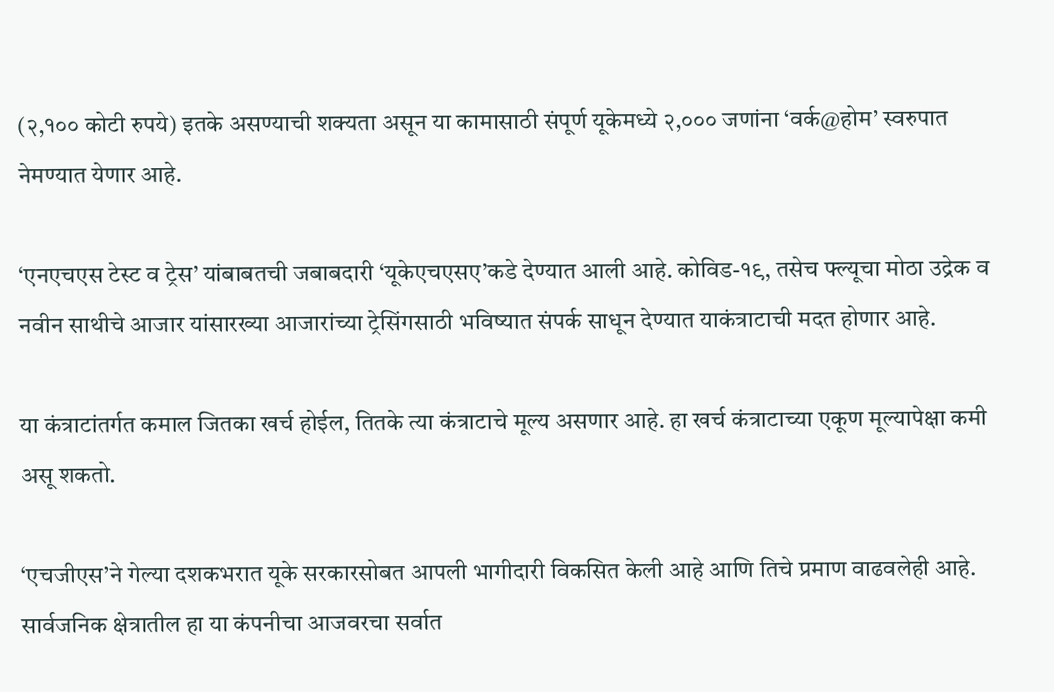(२,१०० कोटी रुपये) इतके असण्याची शक्यता असून या कामासाठी संपूर्ण यूकेमध्ये २,००० जणांना ‘वर्क@होम’ स्वरुपात नेमण्यात येणार आहे.

‘एनएचएस टेस्ट व ट्रेस’ यांबाबतची जबाबदारी ‘यूकेएचएसए’कडे देण्यात आली आहे. कोविड-१९, तसेच फ्ल्यूचा मोठा उद्रेक व नवीन साथीचे आजार यांसारख्या आजारांच्या ट्रेसिंगसाठी भविष्यात संपर्क साधून देण्यात याकंत्राटाची मदत होणार आहे.

या कंत्राटांतर्गत कमाल जितका खर्च होईल, तितके त्या कंत्राटाचे मूल्य असणार आहे. हा खर्च कंत्राटाच्या एकूण मूल्यापेक्षा कमी असू शकतो.

‘एचजीएस’ने गेल्या दशकभरात यूके सरकारसोबत आपली भागीदारी विकसित केली आहे आणि तिचे प्रमाण वाढवलेही आहे. सार्वजनिक क्षेत्रातील हा या कंपनीचा आजवरचा सर्वात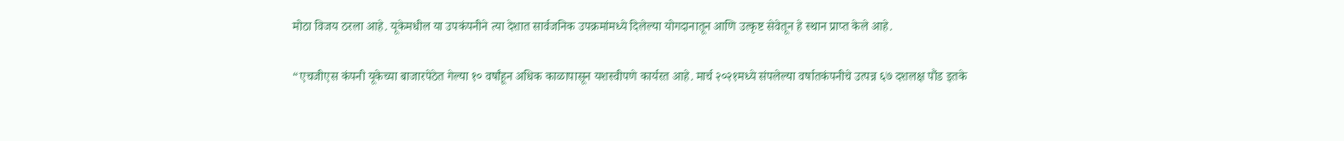मोठा विजय ठरला आहे. यूकेमधील या उपकंपनीने त्या देशात सार्वजनिक उपक्रमांमध्ये दिलेल्या योगदानातून आणि उत्कृष्ट सेवेतून हे स्थान प्राप्त केले आहे.

“एचजीएस कंपनी यूकेच्या बाजारपेठेत गेल्या १० वर्षांहून अधिक काळापासून यशस्वीपणे कार्यरत आहे. मार्च २०२१मध्ये संपलेल्या वर्षातकंपनीचे उत्पन्न ६७ दशलक्ष पौंड इतके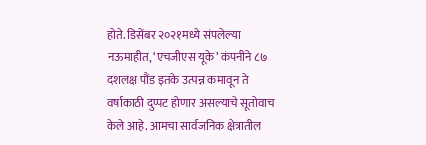होते. डिसेंबर २०२१मध्ये संपलेल्या नऊमाहीत, ‘एचजीएस यूके’ कंपनीने ८७ दशलक्ष पौंड इतके उत्पन्न कमावून ते वर्षाकाठी दुप्पट होणार असल्याचे सूतोवाच केले आहे. आमचा सार्वजनिक क्षेत्रातील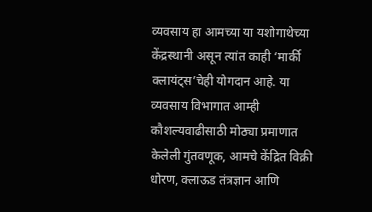व्यवसाय हा आमच्या या यशोगाथेच्या केंद्रस्थानी असून त्यांत काही ‘मार्की क्लायंट्स’चेही योगदान आहे. या व्यवसाय विभागात आम्ही कौशल्यवाढीसाठी मोठ्या प्रमाणात केलेली गुंतवणूक, आमचे केंद्रित विक्री धोरण, क्लाऊड तंत्रज्ञान आणि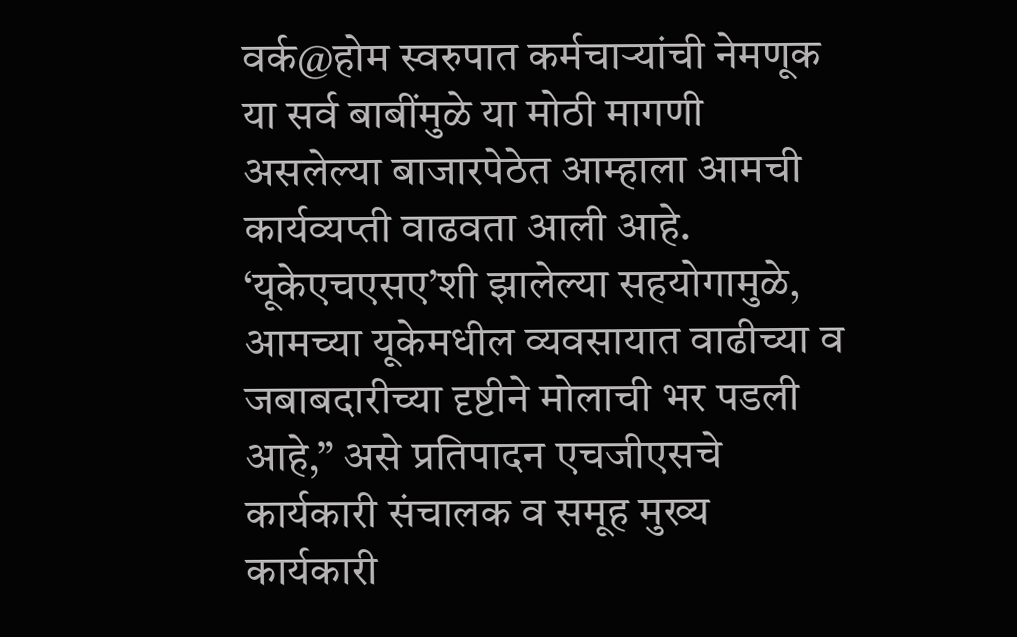वर्क@होम स्वरुपात कर्मचाऱ्यांची नेमणूक या सर्व बाबींमुळे या मोठी मागणी असलेल्या बाजारपेठेत आम्हाला आमची कार्यव्यप्ती वाढवता आली आहे. ‘यूकेएचएसए’शी झालेल्या सहयोगामुळे, आमच्या यूकेमधील व्यवसायात वाढीच्या व जबाबदारीच्या दृष्टीने मोलाची भर पडली आहे,” असे प्रतिपादन एचजीएसचे कार्यकारी संचालक व समूह मुख्य कार्यकारी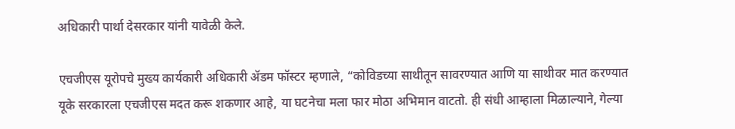अधिकारी पार्था देसरकार यांनी यावेळी केले.

एचजीएस यूरोपचे मुख्य कार्यकारी अधिकारी ॲडम फॉस्टर म्हणाले, “कोविडच्या साथीतून सावरण्यात आणि या साथीवर मात करण्यात यूके सरकारला एचजीएस मदत करू शकणार आहे, या घटनेचा मला फार मोठा अभिमान वाटतो. ही संधी आम्हाला मिळाल्याने, गेल्या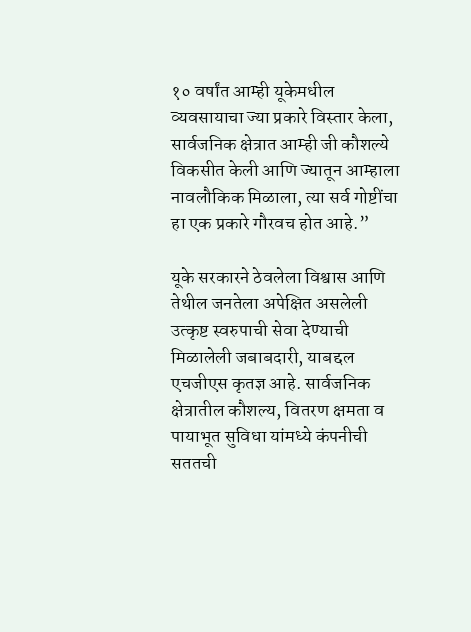१० वर्षांत आम्ही यूकेमधील व्यवसायाचा ज्या प्रकारे विस्तार केला, सार्वजनिक क्षेत्रात आम्ही जी कौशल्ये विकसीत केली आणि ज्यातून आम्हाला नावलौकिक मिळाला, त्या सर्व गोष्टींचा हा एक प्रकारे गौरवच होत आहे.”

यूके सरकारने ठेवलेला विश्वास आणि तेथील जनतेला अपेक्षित असलेली उत्कृष्ट स्वरुपाची सेवा देण्याची मिळालेली जबाबदारी, याबद्दल एचजीएस कृतज्ञ आहे. सार्वजनिक क्षेत्रातील कौशल्य, वितरण क्षमता व पायाभूत सुविधा यांमध्ये कंपनीची सततची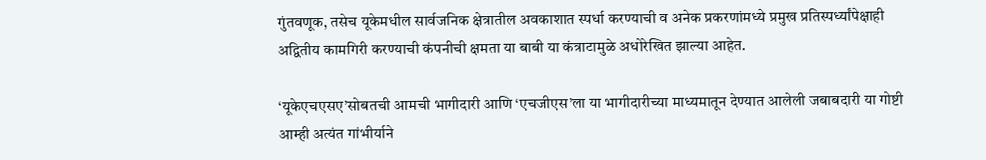गुंतवणूक, तसेच यूकेमधील सार्वजनिक क्षेत्रातील अवकाशात स्पर्धा करण्याची व अनेक प्रकरणांमध्ये प्रमुख प्रतिस्पर्ध्यांपेक्षाही अद्वितीय कामगिरी करण्याची कंपनीची क्षमता या बाबी या कंत्राटामुळे अधोरेखित झाल्या आहेत.

‘यूकेएचएसए’सोबतची आमची भागीदारी आणि ‘एचजीएस’ला या भागीदारीच्या माध्यमातून देण्यात आलेली जबाबदारी या गोष्टी आम्ही अत्यंत गांभीर्याने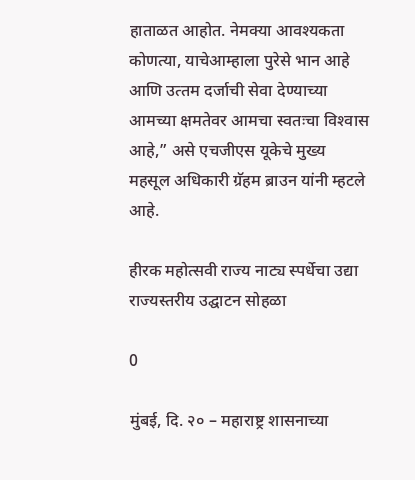हाताळत आहोत. नेमक्या आवश्‍यकता कोणत्या, याचेआम्हाला पुरेसे भान आहे आणि उत्‍तम दर्जाची सेवा देण्‍याच्‍या आमच्या क्षमतेवर आमचा स्वतःचा विश्‍वास आहे,” असे एचजीएस यूकेचे मुख्य महसूल अधिकारी ग्रॅहम ब्राउन यांनी म्हटले आहे.

हीरक महोत्सवी राज्य नाट्य स्पर्धेचा उद्या राज्यस्तरीय उद्घाटन सोहळा

0

मुंबई, दि. २० – महाराष्ट्र शासनाच्या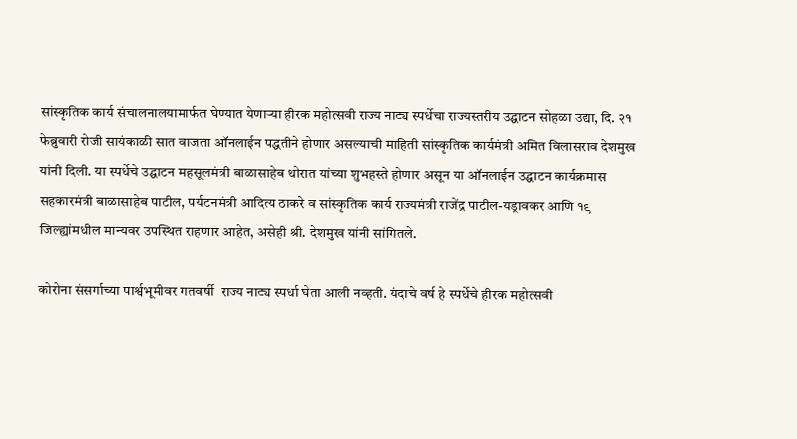सांस्कृतिक कार्य संचालनालयामार्फत घेण्यात येणाऱ्या हीरक महोत्सवी राज्य नाट्य स्पर्धेचा राज्यस्तरीय उद्घाटन सोहळा उद्या, दि. २१ फेब्रुवारी रोजी सायंकाळी सात वाजता ऑनलाईन पद्धतीने होणार असल्याची माहिती सांस्कृतिक कार्यमंत्री अमित विलासराव देशमुख यांनी दिली. या स्पर्धेचे उद्घाटन महसूलमंत्री बाळासाहेब थोरात यांच्या शुभहस्ते होणार असून या ऑनलाईन उद्घाटन कार्यक्रमास सहकारमंत्री बाळासाहेब पाटील, पर्यटनमंत्री आदित्य ठाकरे व सांस्कृतिक कार्य राज्यमंत्री राजेंद्र पाटील-यड्रावकर आणि १९ जिल्ह्यांमधील मान्यवर उपस्थित राहणार आहेत, असेही श्री. देशमुख यांनी सांगितले.

कोरोना संसर्गाच्या पार्श्वभूमीवर गतवर्षी  राज्य नाट्य स्पर्धा घेता आली नव्हती. यंदाचे वर्ष हे स्पर्धेचे हीरक महोत्सवी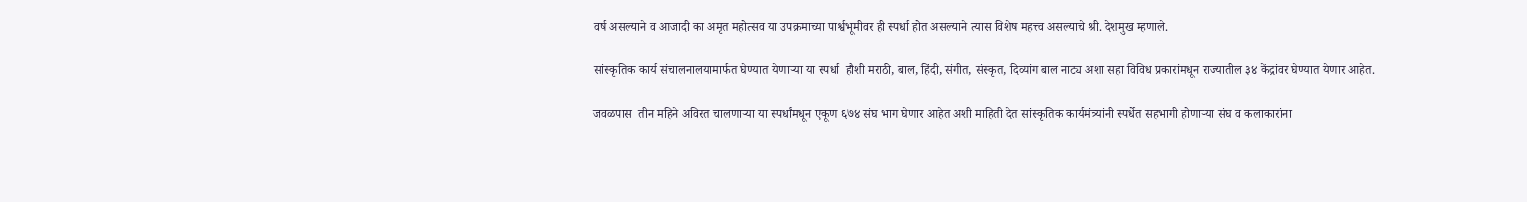वर्ष असल्याने व आजादी का अमृत महोत्सव या उपक्रमाच्या पार्श्वभूमीवर ही स्पर्धा होत असल्याने त्यास विशेष महत्त्व असल्याचे श्री. देशमुख म्हणाले.

सांस्कृतिक कार्य संचालनालयामार्फत घेण्यात येणाऱ्या या स्पर्धा  हौशी मराठी, बाल, हिंदी, संगीत, संस्कृत, दिव्यांग बाल नाट्य अशा सहा विविध प्रकारांमधून राज्यातील ३४ केंद्रांवर घेण्यात येणार आहेत.

जवळपास  तीन महिने अविरत चालणाऱ्या या स्पर्धांमधून एकूण ६७४ संघ भाग घेणार आहेत अशी माहिती देत सांस्कृतिक कार्यमंत्र्यांनी स्पर्धेत सहभागी होणाऱ्या संघ व कलाकारांना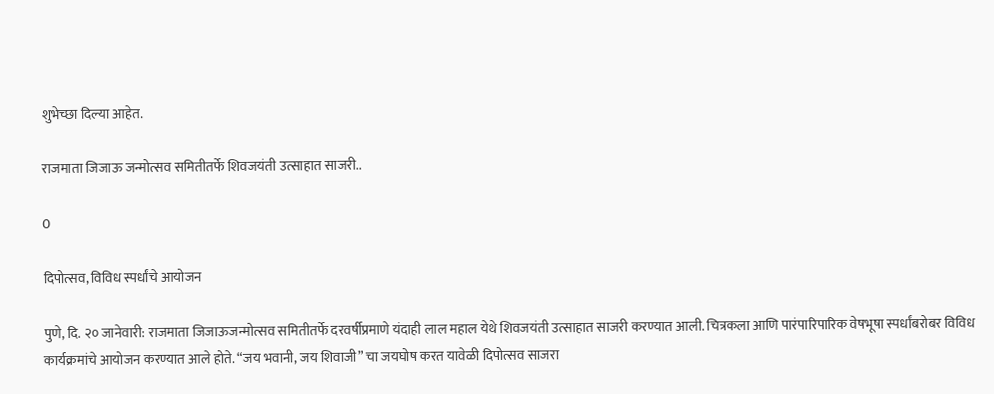शुभेच्छा दिल्या आहेत.

राजमाता जिजाऊ जन्मोत्सव समितीतर्फे शिवजयंती उत्साहात साजरी..

0

दिपोत्सव, विविध स्पर्धांचे आयोजन

पुणे, दि. २० जानेवारी: राजमाता जिजाऊजन्मोत्सव समितीतर्फे दरवर्षीप्रमाणे यंदाही लाल महाल येथे शिवजयंती उत्साहात साजरी करण्यात आली. चित्रकला आणि पारंपारिपारिक वेषभूषा स्पर्धांबरोबर विविध कार्यक्रमांचे आयोजन करण्यात आले होते. “जय भवानी, जय शिवाजी” चा जयघोष करत यावेळी दिपोत्सव साजरा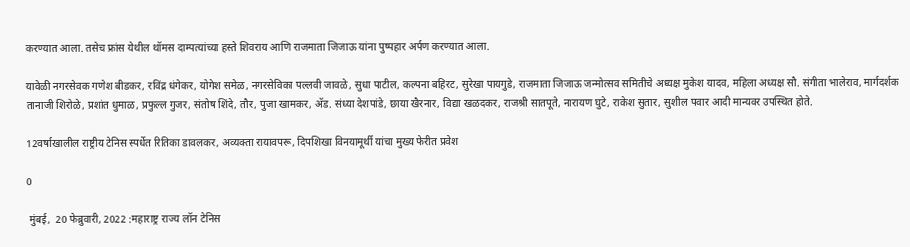करण्यात आला. तसेच फ्रांस येथील थॉमस दाम्पत्यांच्या हस्ते शिवराय आणि राजमाता जिजाऊ यांना पुष्पहार अर्पण करण्यात आला.

यावेळी नगरसेवक गणेश बीडकर, रविंद्र धंगेकर, योगेश समेळ, नगरसेविका पल्लवी जावळे, सुधा पाटील, कल्पना बहिरट, सुरेखा पायगुडे, राजमाता जिजाऊ जन्मोत्सव समितीचे अध्यक्ष मुकेश यादव, महिला अध्यक्ष सौ. संगीता भालेराव, मार्गदर्शक तानाजी शिरोळे, प्रशांत धुमाळ, प्रफुल्ल गुजर, संतोष शिंदे, तौर, पुजा खामकर, अ‍ॅड. संध्या देशपांडे, छाया खैरनार, विद्या खळदकर, राजश्री सातपूते, नारायण घुटे, राकेश सुतार, सुशील पवार आदी मान्यवर उपस्थित होते.

12वर्षाखालील राष्ट्रीय टेनिस स्पर्धेत रितिका डावलकर, अव्यक्ता रायावपरू, दिपशिखा विनयामूर्थी यांचा मुख्य फेरीत प्रवेश

0

 मुंबई,  20 फेब्रुवारी, 2022 :महाराष्ट्र राज्य लॉन टेनिस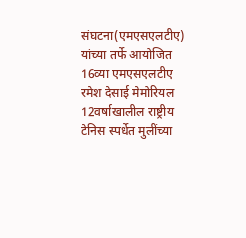संघटना(एमएसएलटीए) यांच्या तर्फे आयोजित 16व्या एमएसएलटीए रमेश देसाई मेमोरियल 12वर्षाखालील राष्ट्रीय टेनिस स्पर्धेत मुलींच्या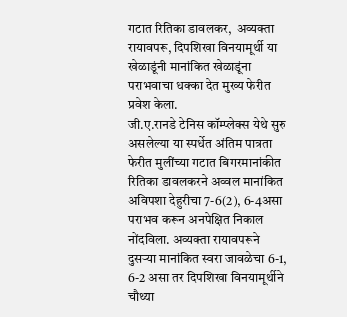गटात रितिका डावलकर,  अव्यक्ता रायावपरू, दिपशिखा विनयामूर्थी या खेळाडूंनी मानांकित खेळाडूंना पराभवाचा धक्का देत मुख्य फेरीत प्रवेश केला.
जी.ए.रानडे टेनिस कॉम्प्लेक्स येथे सुरु असलेल्या या स्पर्धेत अंतिम पात्रता फेरीत मुलींच्या गटात बिगरमानांकीत रितिका डावलकरने अव्वल मानांकित अविपशा देहुरीचा 7-6(2), 6-4असा पराभव करून अनपेक्षित निकाल नोंदविला. अव्यक्ता रायावपरूने दुसऱ्या मानांकित स्वरा जावळेचा 6-1, 6-2 असा तर दिपशिखा विनयामूर्थीने चौथ्या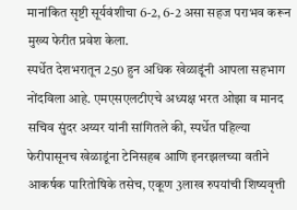मानांकित सृष्टी सूर्यवंशीचा 6-2, 6-2 असा सहज पराभव करून मुख्य फेरीत प्रवेश केला.
स्पर्धेत देशभरातून 250 हुन अधिक खेळाडूंनी आपला सहभाग नोंदविला आहे. एमएसएलटीएचे अध्यक्ष भरत ओझा व मानद सचिव सुंदर अय्यर यांनी सांगितले की, स्पर्धेत पहिल्या फेरीपासूनच खेळाडूंना टेनिसहब आणि इनरझलच्या वतीने आकर्षक पारितोषिके तसेच, एकूण 3लाख रुपयांची शिष्यवृत्ती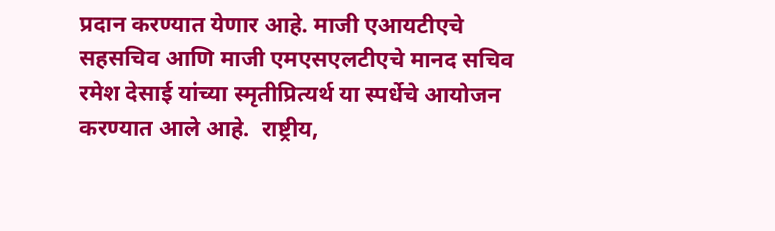प्रदान करण्यात येणार आहे. माजी एआयटीएचे सहसचिव आणि माजी एमएसएलटीएचे मानद सचिव रमेश देसाई यांच्या स्मृतीप्रित्यर्थ या स्पर्धेचे आयोजन करण्यात आले आहे.  राष्ट्रीय,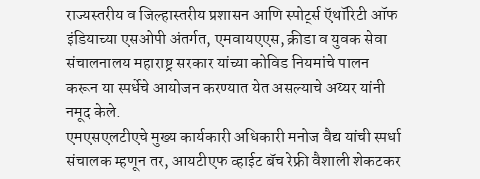राज्यस्तरीय व जिल्हास्तरीय प्रशासन आणि स्पोर्ट्स ऍथॉरिटी ऑफ इंडियाच्या एसओपी अंतर्गत, एमवायएएस, क्रीडा व युवक सेवा संचालनालय महाराष्ट्र सरकार यांच्या कोविड नियमांचे पालन करून या स्पर्धेचे आयोजन करण्यात येत असल्याचे अय्यर यांनी नमूद केले.
एमएसएलटीएचे मुख्य कार्यकारी अधिकारी मनोज वैद्य यांची स्पर्धा संचालक म्हणून तर, आयटीएफ व्हाईट बॅच रेफ्री वैशाली शेकटकर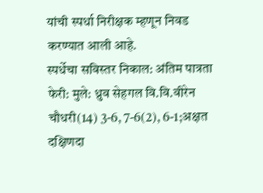यांची स्पर्धा निरीक्षक म्हणून निवड करण्यात आली आहे.
स्पर्धेचा सविस्तर निकाल: अंतिम पात्रता फेरी: मुले: ध्रुव सेहगल वि.वि.वीरेन चौधरी(14) 3-6, 7-6(2), 6-1;अक्षत दक्षिणदा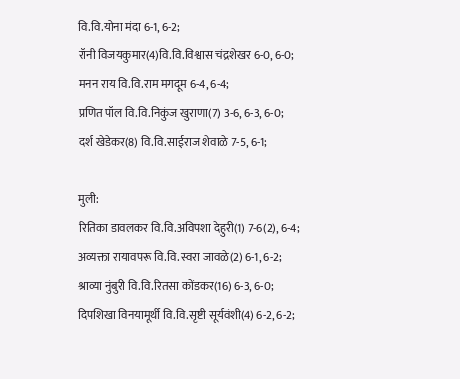वि.वि.योना मंदा 6-1, 6-2;
रॉनी विजयकुमार(4)वि.वि.विश्वास चंद्रशेखर 6-0, 6-0;
मनन राय वि.वि.राम मगदूम 6-4, 6-4;
प्रणित पॉल वि.वि.निकुंज खुराणा(7) 3-6, 6-3, 6-0;
दर्श खेडेकर(8) वि.वि.साईराज शेवाळे 7-5, 6-1;

मुली:
रितिका डावलकर वि.वि.अविपशा देहुरी(1) 7-6(2), 6-4;
अव्यक्ता रायावपरू वि.वि.स्वरा जावळे(2) 6-1, 6-2;
श्राव्या नुंबुरी वि.वि.रितसा कोंडकर(16) 6-3, 6-0;
दिपशिखा विनयामूर्थी वि.वि.सृष्टी सूर्यवंशी(4) 6-2, 6-2;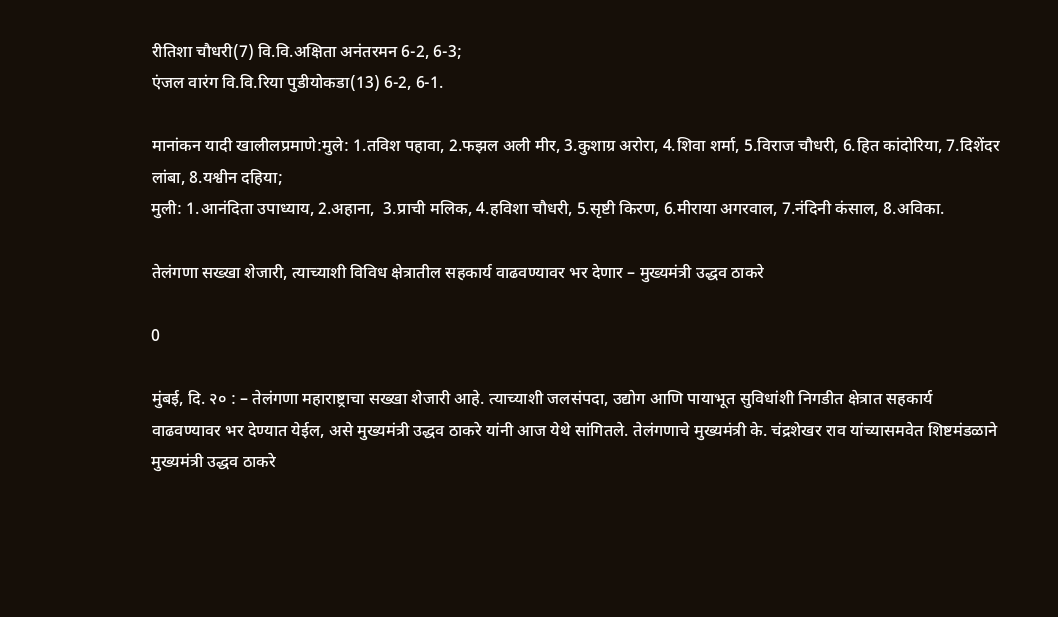रीतिशा चौधरी(7) वि.वि.अक्षिता अनंतरमन 6-2, 6-3;
एंजल वारंग वि.वि.रिया पुडीयोकडा(13) 6-2, 6-1.

मानांकन यादी खालीलप्रमाणे:मुले: 1.तविश पहावा, 2.फझल अली मीर, 3.कुशाग्र अरोरा, 4.शिवा शर्मा, 5.विराज चौधरी, 6.हित कांदोरिया, 7.दिशेंदर लांबा, 8.यश्वीन दहिया;
मुली: 1.आनंदिता उपाध्याय, 2.अहाना,  3.प्राची मलिक, 4.हविशा चौधरी, 5.सृष्टी किरण, 6.मीराया अगरवाल, 7.नंदिनी कंसाल, 8.अविका.

तेलंगणा सख्खा शेजारी, त्याच्याशी विविध क्षेत्रातील सहकार्य वाढवण्यावर भर देणार – मुख्यमंत्री उद्धव ठाकरे

0

मुंबई, दि. २० : – तेलंगणा महाराष्ट्राचा सख्खा शेजारी आहे. त्याच्याशी जलसंपदा, उद्योग आणि पायाभूत सुविधांशी निगडीत क्षेत्रात सहकार्य वाढवण्यावर भर देण्यात येईल, असे मुख्यमंत्री उद्धव ठाकरे यांनी आज येथे सांगितले. तेलंगणाचे मुख्यमंत्री के. चंद्रशेखर राव यांच्यासमवेत शिष्टमंडळाने मुख्यमंत्री उद्धव ठाकरे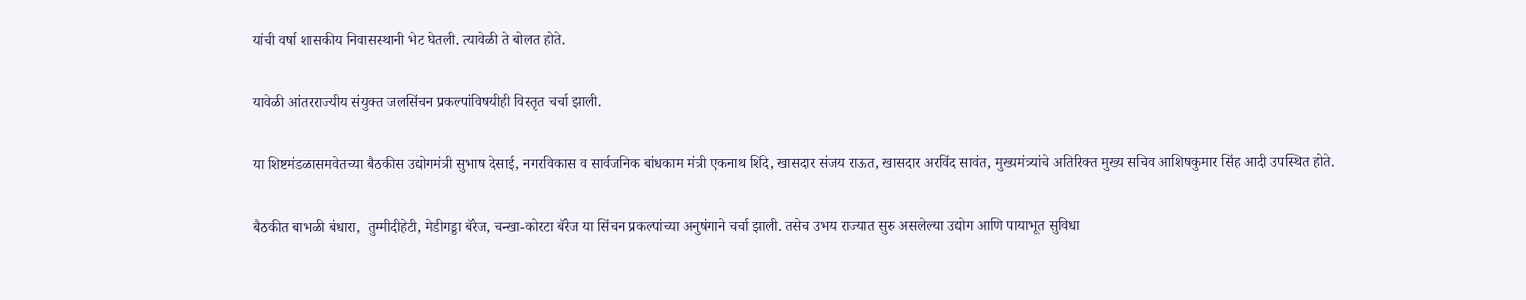यांची वर्षा शासकीय निवासस्थानी भेट घेतली. त्यावेळी ते बोलत होते.

यावेळी आंतरराज्यीय संयुक्त जलसिंचन प्रकल्पांविषयीही विस्तृत चर्चा झाली.

या शिष्टमंडळासमवेतच्या बैठकीस उद्योगमंत्री सुभाष देसाई, नगरविकास व सार्वजनिक बांधकाम मंत्री एकनाथ शिंदे, खासदार संजय राऊत, खासदार अरविंद सावंत, मुख्यमंत्र्यांचे अतिरिक्त मुख्य सचिव आशिषकुमार सिंह आदी उपस्थित होते.

बैठकीत बाभळी बंधारा,  तुम्मीदीहेटी, मेडीगड्डा बॅरेज, चन्खा-कोरटा बॅरेज या सिंचन प्रकल्पांच्या अनुषंगाने चर्चा झाली. तसेच उभय राज्यात सुरु असलेल्या उद्योग आणि पायाभूत सुविधा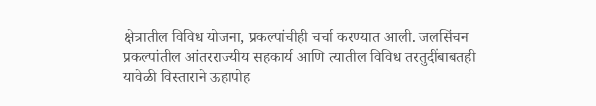क्षेत्रातील विविध योजना, प्रकल्पांचीही चर्चा करण्यात आली. जलसिंचन प्रकल्पांतील आंतरराज्यीय सहकार्य आणि त्यातील विविध तरतुदींबाबतही यावेळी विस्ताराने ऊहापोह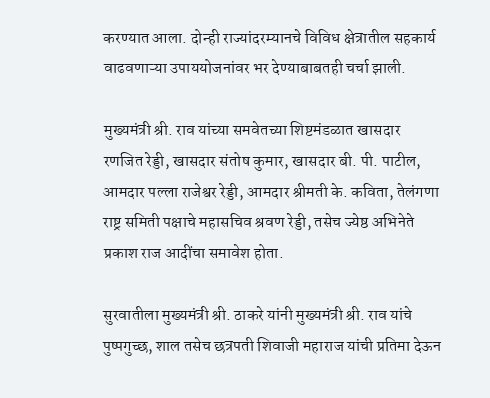करण्यात आला. दोन्ही राज्यांदरम्यानचे विविध क्षेत्रातील सहकार्य वाढवणाऱ्या उपाययोजनांवर भर देण्याबाबतही चर्चा झाली.

मुख्यमंत्री श्री. राव यांच्या समवेतच्या शिष्टमंडळात खासदार रणजित रेड्डी, खासदार संतोष कुमार, खासदार बी. पी. पाटील, आमदार पल्ला राजेश्वर रेड्डी, आमदार श्रीमती के. कविता, तेलंगणा राष्ट्र समिती पक्षाचे महासचिव श्रवण रेड्डी, तसेच ज्येष्ठ अभिनेते प्रकाश राज आदींचा समावेश होता.

सुरवातीला मुख्यमंत्री श्री. ठाकरे यांनी मुख्यमंत्री श्री. राव यांचे पुष्पगुच्छ, शाल तसेच छत्रपती शिवाजी महाराज यांची प्रतिमा देऊन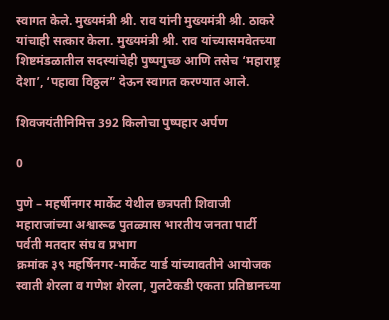स्वागत केले. मुख्यमंत्री श्री. राव यांनी मुख्यमंत्री श्री. ठाकरे यांचाही सत्कार केला. मुख्यमंत्री श्री. राव यांच्यासमवेतच्या शिष्टमंडळातील सदस्यांचेही पुष्पगुच्छ आणि तसेच ‘महाराष्ट्र देशा’, ‘पहावा विठ्ठल” देऊन स्वागत करण्यात आले.

शिवजयंतीनिमित्त 392 किलोचा पुष्पहार अर्पण

0

पुणे – महर्षीनगर मार्केट येथील छत्रपती शिवाजी महाराजांच्या अश्वारूढ पुतळ्यास भारतीय जनता पार्टी पर्वती मतदार संघ व प्रभाग
क्रमांक ३९ महर्षिनगर-मार्केट यार्ड यांच्यावतीने आयोजक स्वाती शेरला व गणेश शेरला, गुलटेकडी एकता प्रतिष्ठानच्या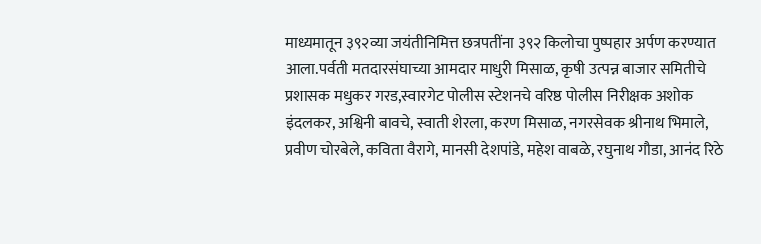माध्यमातून ३९२व्या जयंतीनिमित्त छत्रपतींना ३९२ किलोचा पुष्पहार अर्पण करण्यात आला.पर्वती मतदारसंघाच्या आमदार माधुरी मिसाळ, कृषी उत्पन्न बाजार समितीचे प्रशासक मधुकर गरड,स्वारगेट पोलीस स्टेशनचे वरिष्ठ पोलीस निरीक्षक अशोक इंदलकर, अश्विनी बावचे, स्वाती शेरला, करण मिसाळ, नगरसेवक श्रीनाथ भिमाले, प्रवीण चोरबेले, कविता वैरागे, मानसी देशपांडे, महेश वाबळे, रघुनाथ गौडा, आनंद रिठे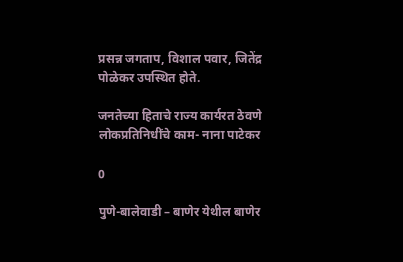प्रसन्न जगताप, विशाल पवार, जितेंद्र पोळेकर उपस्थित होते.

जनतेच्या हिताचे राज्य कार्यरत ठेवणे लोकप्रतिनिधींचे काम- नाना पाटेकर

0

पुणे-बालेवाडी – बाणेर येथील बाणेर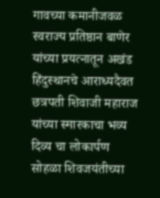गावच्या कमानीजवळ स्वराज्य प्रतिष्ठान बाणेर यांच्या प्रयत्नातून अखंड हिंदुस्थानचे आराध्यदैवत छत्रपती शिवाजी महाराज यांच्या स्मारकाचा भव्य दिव्य चा लोकार्पण सोहळा शिवजयंतीच्या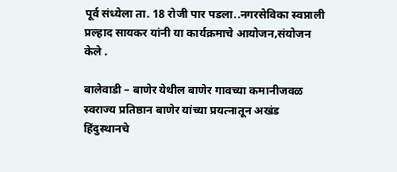पूर्व संध्येला ता. 18 रोजी पार पडला..नगरसेविका स्वप्नाली प्रल्हाद सायकर यांनी या कार्यक्रमाचे आयोजन,संयोजन केले .

बालेवाडी – बाणेर येथील बाणेर गावच्या कमानीजवळ स्वराज्य प्रतिष्ठान बाणेर यांच्या प्रयत्नातून अखंड हिंदुस्थानचे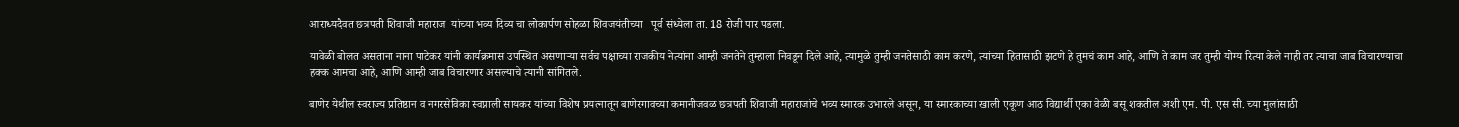आराध्यदैवत छत्रपती शिवाजी महाराज  यांच्या भव्य दिव्य चा लोकार्पण सोहळा शिवजयंतीच्या   पूर्व संध्येला ता. 18 रोजी पार पडला.

यावेळी बोलत असताना नाना पाटेकर यांनी कार्यक्रमास उपस्थित असणाऱ्या सर्वच पक्षाच्या राजकीय नेत्यांना आम्ही जनतेने तुम्हाला निवडून दिले आहे, त्यामुळे तुम्ही जनतेसाठी काम करणे, त्यांच्या हितासाठी झटणे हे तुमचं काम आहे, आणि ते काम जर तुम्ही योग्य रित्या केले नाही तर त्याचा जाब विचारण्याचा हक्क आमचा आहे, आणि आम्ही जाब विचारणार असल्याचे त्यानी सांगितले.

बाणेर येथील स्वराज्य प्रतिष्ठान व नगरसेविका स्वप्नाली सायकर यांच्या विशेष प्रयत्नातून बाणेरगावच्या कमानीजवळ छत्रपती शिवाजी महाराजांचे भव्य स्मारक उभारले असून, या स्मारकाच्या खाली एकूण आठ विद्यार्थी एका वेळी बसू शकतील अशी एम. पी. एस सी. च्या मुलांसाठी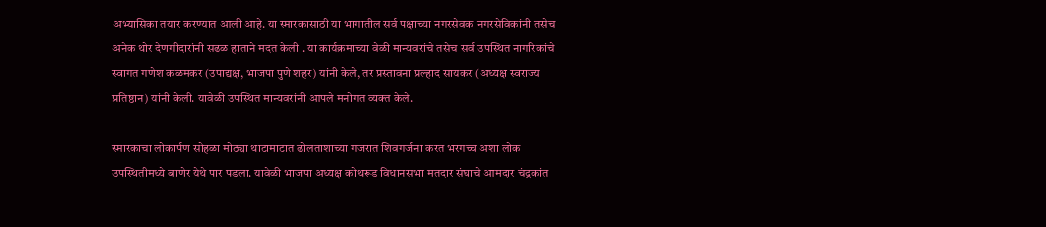अभ्यासिका तयार करण्यात आली आहे. या स्मारकासाठी या भागातील सर्व पक्षाच्या नगरसेवक नगरसेविकांनी तसेच अनेक थोर देणगीदारांनी सढळ हाताने मदत केली . या कार्यक्रमाच्या वेळी मान्यवरांचे तसेच सर्व उपस्थित नागरिकांचे स्वागत गणेश कळमकर (उपाद्यक्ष, भाजपा पुणे शहर) यांनी केले, तर प्रस्तावना प्रल्हाद सायकर (अध्यक्ष स्वराज्य प्रतिष्ठान) यांनी केली. यावेळी उपस्थित मान्यवरांनी आपले मनोगत व्यक्त केले.

स्मारकाचा लोकार्पण सोहळा मोठ्या थाटामाटात ढोलताशाच्या गजरात शिवगर्जना करत भरगच्च अशा लोक उपस्थितीमध्ये बाणेर येथे पार पडला. यावेळी भाजपा अध्यक्ष कोथरूड विधानसभा मतदार संघाचे आमदार चंद्रकांत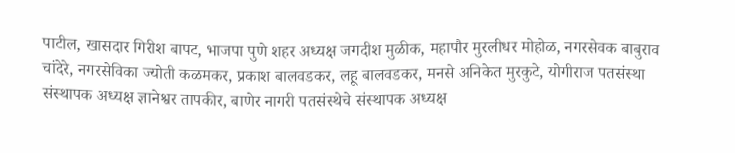पाटील, खासदार गिरीश बापट, भाजपा पुणे शहर अध्यक्ष जगदीश मुळीक, महापौर मुरलीधर मोहोळ, नगरसेवक बाबुराव चांदेरे, नगरसेविका ज्योती कळमकर, प्रकाश बालवडकर, लहू बालवडकर, मनसे अनिकेत मुरकुटे, योगीराज पतसंस्था संस्थापक अध्यक्ष ज्ञानेश्वर तापकीर, बाणेर नागरी पतसंस्थेचे संस्थापक अध्यक्ष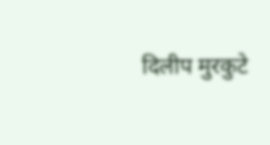दिलीप मुरकुटे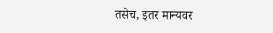तसेच, इतर मान्यवर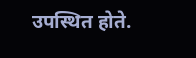उपस्थित होते.